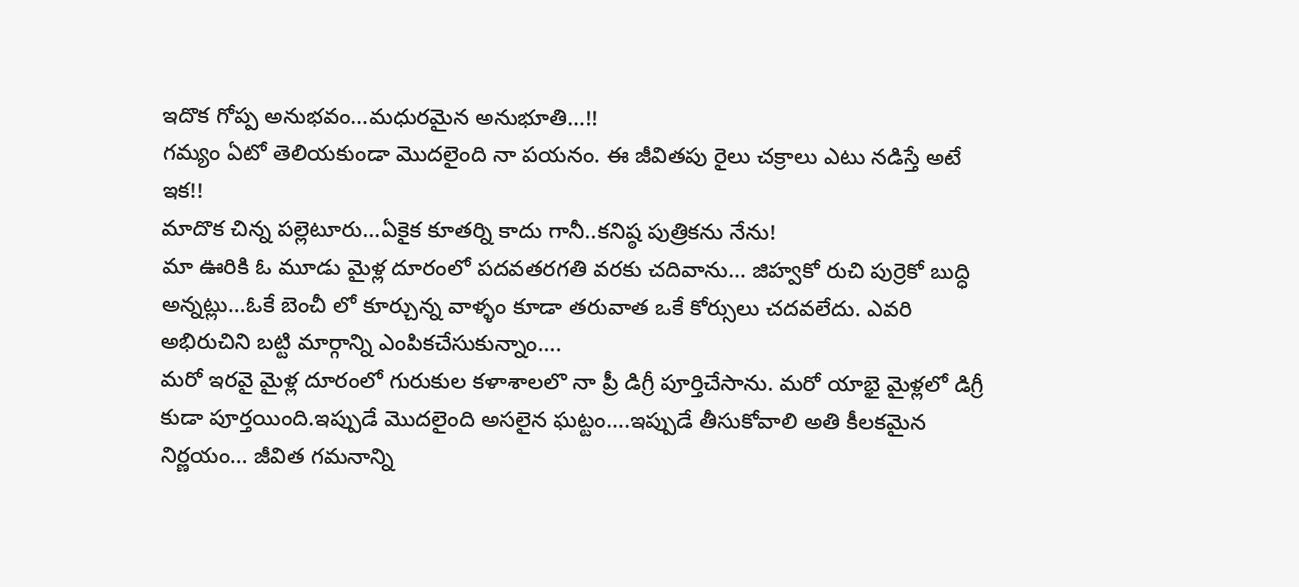ఇదొక గోప్ప అనుభవం…మధురమైన అనుభూతి…!!
గమ్యం ఏటో తెలియకుండా మొదలైంది నా పయనం. ఈ జీవితపు రైలు చక్రాలు ఎటు నడిస్తే అటే ఇక!!
మాదొక చిన్న పల్లెటూరు…ఏకైక కూతర్ని కాదు గానీ..కనిష్ఠ పుత్రికను నేను!
మా ఊరికి ఓ మూడు మైళ్ల దూరంలో పదవతరగతి వరకు చదివాను… జిహ్వకో రుచి పుర్రెకో బుద్ధి అన్నట్లు…ఓకే బెంచీ లో కూర్చున్న వాళ్ళం కూడా తరువాత ఒకే కోర్సులు చదవలేదు. ఎవరి అభిరుచిని బట్టి మార్గాన్ని ఎంపికచేసుకున్నాం….
మరో ఇరవై మైళ్ల దూరంలో గురుకుల కళాశాలలొ నా ప్రీ డిగ్రీ పూర్తిచేసాను. మరో యాభై మైళ్లలో డిగ్రీ కుడా పూర్తయింది.ఇప్పుడే మొదలైంది అసలైన ఘట్టం….ఇప్పుడే తీసుకోవాలి అతి కీలకమైన నిర్ణయం… జీవిత గమనాన్ని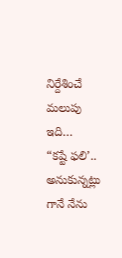నిర్దేశించే మలుపు ఇది…
“కష్టే ఫలి’.. అనుకున్నట్లు గానే నేను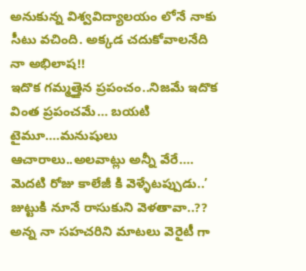అనుకున్న విశ్వవిద్యాలయం లోనే నాకు సీటు వచింది. అక్కడ చదుకోవాలనేది నా అభిలాష!!
ఇదొక గమ్మత్తైన ప్రపంచం..నిజమే ఇదొక వింత ప్రపంచమే… బయటి టైమూ….మనుషులు ఆచారాలు..అలవాట్లు అన్నీ వేరే….
మెదటి రోజు కాలేజీ కి వెళ్ళేటప్పుడు..’ జుట్టుకి నూనే రాసుకుని వెళతావా..?? అన్న నా సహచరిని మాటలు వెరైటీ గా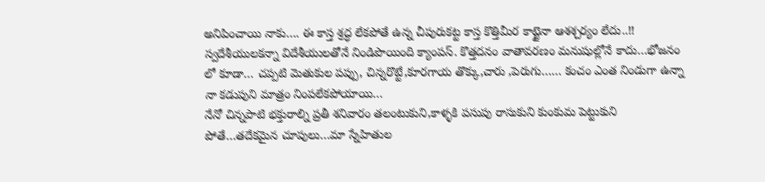అనిపించాయి నాకు…. ఈ కాస్త శ్రద్ధ లేకపోతే ఉన్న చీపురుకట్ట కాస్త కొత్తిమీర కాట్టైనా ఆశశ్చర్యం లేదు..!!
స్వదేశీయులకన్నా విదేశీయులతోనే నిండిపొయింది క్యాంపస్. కొత్తదనం వాతావరణం మనుషుల్లోనే కాదు…భోజనం లో కూడా… చప్పటి మెతుకుల పప్పు, చిన్నరొట్టే,కూరగాయ తొక్కు,చారు ,పెరుగు…… కంచం ఎంత నిండుగా ఉన్నా నా కడుపుని మాత్రం నింపలేకపోయాయి…
నేనో చిన్నపాటి భక్తురాల్ని ప్రతీ శనివారం తలంటుకుని,కాళ్ళకి పసుపు రాసుకుని కుంకుమ పెట్టుకుని పోతే…తదేకమైన చూపులు…మా స్నేహితుల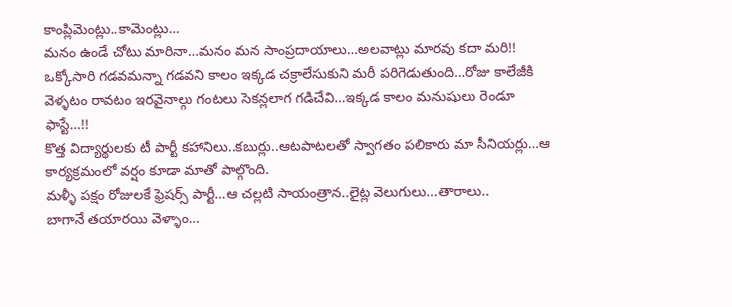కాంప్లిమెంట్లు..కామెంట్లు…
మనం ఉండే చోటు మారినా…మనం మన సాంప్రదాయాలు…అలవాట్లు మారవు కదా మరి!!
ఒక్కోసారి గడవమన్నా గడవని కాలం ఇక్కడ చక్రాలేసుకుని మరీ పరిగెడుతుంది…రోజు కాలేజీకి వెళ్ళటం రావటం ఇరవైనాల్గు గంటలు సెకన్లలాగ గడిచేవి…ఇక్కడ కాలం మనుషులు రెండూ ఫాస్టే…!!
కొత్త విద్యార్థులకు టీ పార్టీ కహానిలు..కబుర్లు..ఆటపాటలతో స్వాగతం పలికారు మా సీనియర్లు…ఆ కార్యక్రమంలో వర్షం కూడా మాతో పాల్గొంది.
మళ్ళీ పక్షం రోజులకే ఫ్రెషర్స్ పార్టీ…ఆ చల్లటి సాయంత్రాన..లైట్ల వెలుగులు…తారాలు..
బాగానే తయారయి వెళ్ళాం…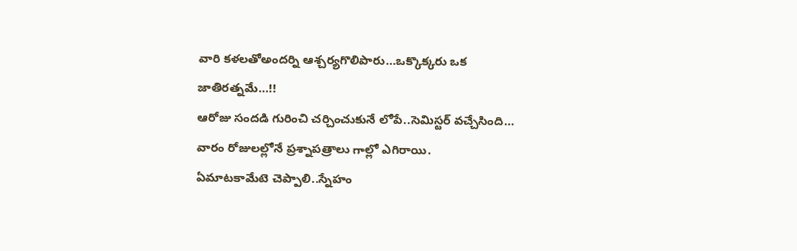వారి కళలతోఅందర్ని ఆశ్చర్యగొలిపారు…ఒక్కొక్కరు ఒక జాతిరత్నమే…!!
ఆరోజు సందడి గురించి చర్చించుకునే లోపే..సెమిస్టర్ వచ్చేసింది… వారం రోజులల్లోనే ప్రశ్నాపత్రాలు గాల్లో ఎగిరాయి.
ఏమాటకామేటె చెప్పాలి..స్నేహం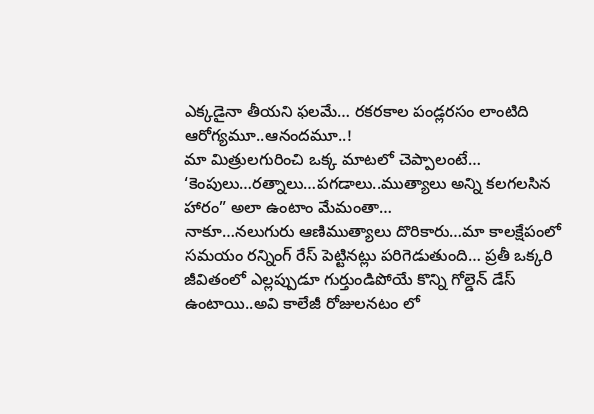ఎక్కడైనా తీయని ఫలమే… రకరకాల పండ్లరసం లాంటిది ఆరోగ్యమూ..ఆనందమూ..!
మా మిత్రులగురించి ఒక్క మాటలో చెప్పాలంటే…
‘కెంపులు…రత్నాలు…పగడాలు..ముత్యాలు అన్ని కలగలసిన హారం” అలా ఉంటాం మేమంతా…
నాకూ…నలుగురు ఆణిముత్యాలు దొరికారు…మా కాలక్షేపంలో సమయం రన్నింగ్ రేస్ పెట్టినట్లు పరిగెడుతుంది… ప్రతీ ఒక్కరి జీవితంలో ఎల్లప్పుడూ గుర్తుండిపోయే కొన్ని గోల్డెన్ డేస్ ఉంటాయి..అవి కాలేజీ రోజులనటం లో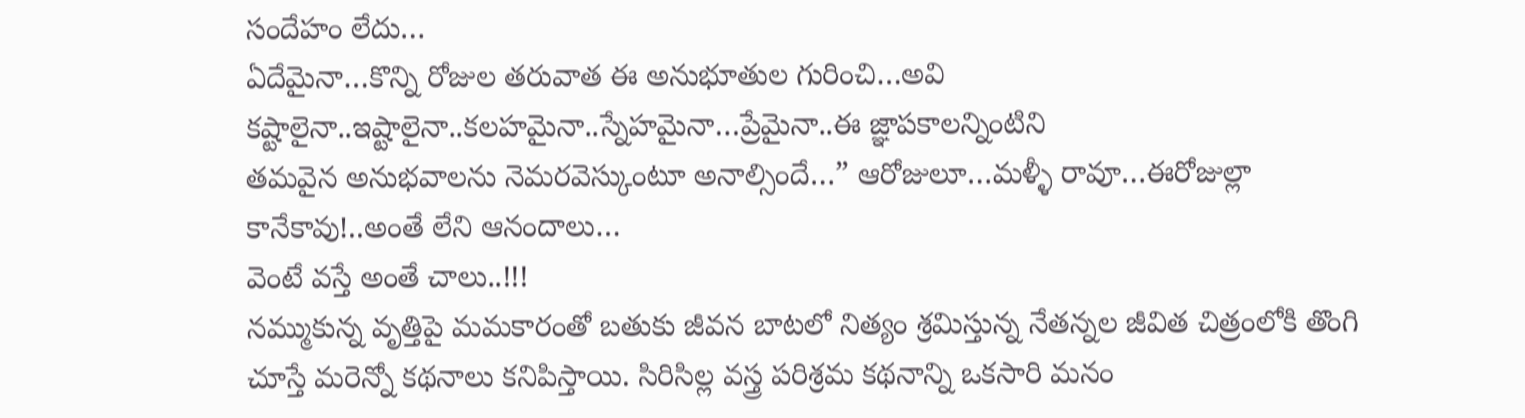సందేహం లేదు…
ఏదేమైనా…కొన్ని రోజుల తరువాత ఈ అనుభూతుల గురించి…అవి కష్టాలైనా..ఇష్టాలైనా..కలహమైనా..స్నేహమైనా…ప్రేమైనా..ఈ జ్ఞాపకాలన్నింటిని
తమవైన అనుభవాలను నెమరవెస్కుంటూ అనాల్సిందే…” ఆరోజులూ…మళ్ళీ రావూ…ఈరోజుల్లా కానేకావు!..అంతే లేని ఆనందాలు…
వెంటే వస్తే అంతే చాలు..!!!
నమ్ముకున్న వృత్తిపై మమకారంతో బతుకు జీవన బాటలో నిత్యం శ్రమిస్తున్న నేతన్నల జీవిత చిత్రంలోకి తొంగి చూస్తే మరెన్నో కథనాలు కనిపిస్తాయి. సిరిసిల్ల వస్త్ర పరిశ్రమ కథనాన్ని ఒకసారి మనం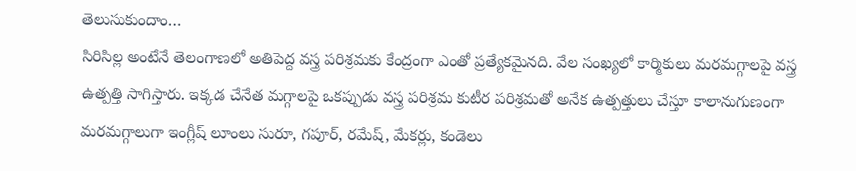తెలుసుకుందాం…
సిరిసిల్ల అంటేనే తెలంగాణలో అతిపెద్ద వస్త్ర పరిశ్రమకు కేంద్రంగా ఎంతో ప్రత్యేకమైనది. వేల సంఖ్యలో కార్మికులు మరమగ్గాలపై వస్త్ర ఉత్పత్తి సాగిస్తారు. ఇక్కడ చేనేత మగ్గాలపై ఒకప్పుడు వస్త్ర పరిశ్రమ కుటీర పరిశ్రమతో అనేక ఉత్పత్తులు చేస్తూ కాలానుగుణంగా మరమగ్గాలుగా ఇంగ్లీష్ లూంలు సురూ, గపూర్, రమేష్, మేకర్లు, కండెలు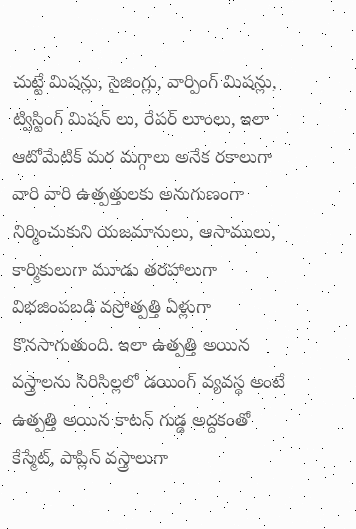చుట్టే మిషన్లు, సైజింగ్లు, వార్పింగ్ మిషన్లు, ట్విస్టింగ్ మిషన్ లు, రేపర్ లూంలు, ఇలా ఆటోమేటిక్ మర మగ్గాలు అనేక రకాలుగా వారి వారి ఉత్పత్తులకు అనుగుణంగా నిర్మించుకుని యజమానులు, ఆసాములు, కార్మికులుగా మూడు తరహాలుగా విభజింపబడి వస్రోత్పత్తి ఏళ్లుగా కొనసాగుతుంది. ఇలా ఉత్పత్తి అయిన వస్త్రాలను సిరిసిల్లలో డయింగ్ వ్యవస్థ అంటే ఉత్పత్తి అయిన కాటన్ గుడ్డ అద్దకంతో కేస్మేట్, పాప్లిన్ వస్త్రాలుగా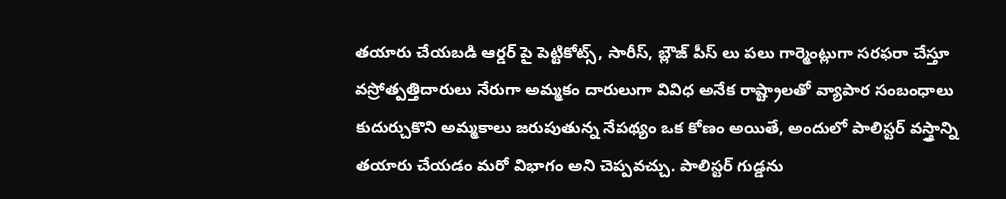తయారు చేయబడి ఆర్డర్ పై పెట్టికోట్స్, సారీస్, బ్లౌజ్ పీస్ లు పలు గార్మెంట్లుగా సరఫరా చేస్తూ వస్రోత్పత్తిదారులు నేరుగా అమ్మకం దారులుగా వివిధ అనేక రాష్ట్రాలతో వ్యాపార సంబంధాలు కుదుర్చుకొని అమ్మకాలు జరుపుతున్న నేపథ్యం ఒక కోణం అయితే, అందులో పాలిస్టర్ వస్త్రాన్ని తయారు చేయడం మరో విభాగం అని చెప్పవచ్చు. పాలిస్టర్ గుడ్డను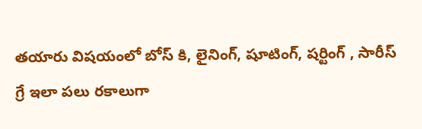తయారు విషయంలో బోస్ కి, లైనింగ్, షూటింగ్, షర్టింగ్ , సారీస్ గ్రే ఇలా పలు రకాలుగా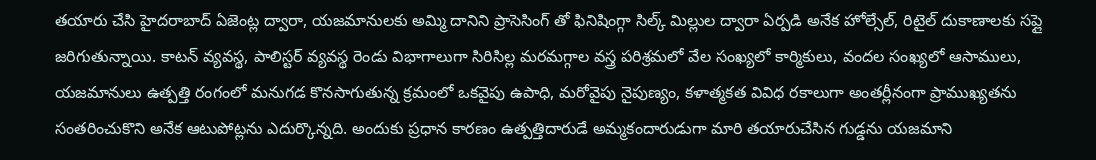తయారు చేసి హైదరాబాద్ ఏజెంట్ల ద్వారా, యజమానులకు అమ్మి దానిని ప్రాసెసింగ్ తో ఫినిషింగ్గా సిల్క్ మిల్లుల ద్వారా ఏర్పడి అనేక హోల్సేల్, రిటైల్ దుకాణాలకు సప్లై జరిగుతున్నాయి. కాటన్ వ్యవస్థ, పాలిస్టర్ వ్యవస్థ రెండు విభాగాలుగా సిరిసిల్ల మరమగ్గాల వస్త్ర పరిశ్రమలో వేల సంఖ్యలో కార్మికులు, వందల సంఖ్యలో ఆసాములు, యజమానులు ఉత్పత్తి రంగంలో మనుగడ కొనసాగుతున్న క్రమంలో ఒకవైపు ఉపాధి, మరోవైపు నైపుణ్యం, కళాత్మకత వివిధ రకాలుగా అంతర్లీనంగా ప్రాముఖ్యతను సంతరించుకొని అనేక ఆటుపోట్లను ఎదుర్కొన్నది. అందుకు ప్రధాన కారణం ఉత్పత్తిదారుడే అమ్మకందారుడుగా మారి తయారుచేసిన గుడ్డను యజమాని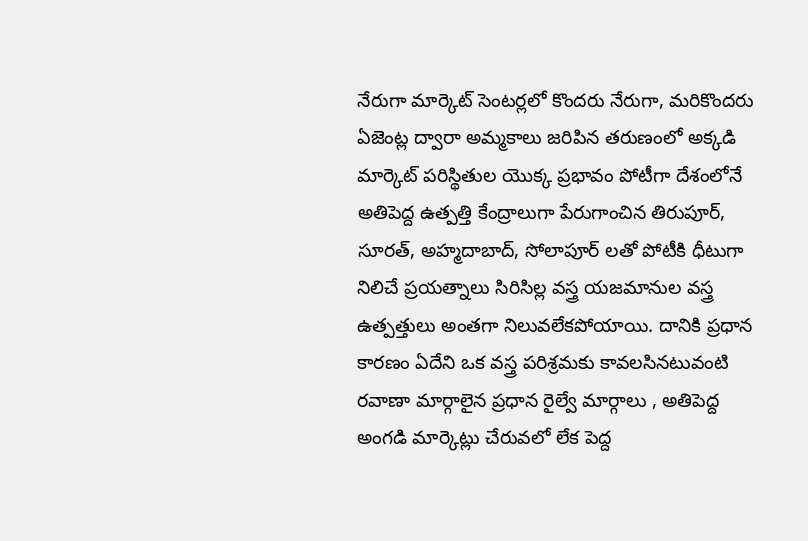నేరుగా మార్కెట్ సెంటర్లలో కొందరు నేరుగా, మరికొందరు ఏజెంట్ల ద్వారా అమ్మకాలు జరిపిన తరుణంలో అక్కడి మార్కెట్ పరిస్థితుల యొక్క ప్రభావం పోటీగా దేశంలోనే అతిపెద్ద ఉత్పత్తి కేంద్రాలుగా పేరుగాంచిన తిరుపూర్, సూరత్, అహ్మదాబాద్, సోలాపూర్ లతో పోటీకి ధీటుగా నిలిచే ప్రయత్నాలు సిరిసిల్ల వస్త్ర యజమానుల వస్త్ర ఉత్పత్తులు అంతగా నిలువలేకపోయాయి. దానికి ప్రధాన కారణం ఏదేని ఒక వస్త్ర పరిశ్రమకు కావలసినటువంటి రవాణా మార్గాలైన ప్రధాన రైల్వే మార్గాలు , అతిపెద్ద అంగడి మార్కెట్లు చేరువలో లేక పెద్ద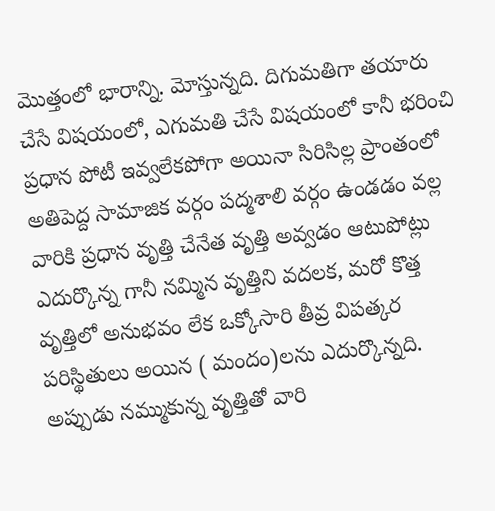మొత్తంలో భారాన్ని. మోస్తున్నది. దిగుమతిగా తయారు చేసే విషయంలో, ఎగుమతి చేసే విషయంలో కానీ భరించి ప్రధాన పోటీ ఇవ్వలేకపోగా అయినా సిరిసిల్ల ప్రాంతంలో అతిపెద్ద సామాజిక వర్గం పద్మశాలి వర్గం ఉండడం వల్ల వారికి ప్రధాన వృత్తి చేనేత వృత్తి అవ్వడం ఆటుపోట్లు ఎదుర్కొన్న గానీ నమ్మిన వృత్తిని వదలక, మరో కొత్త వృత్తిలో అనుభవం లేక ఒక్కోసారి తీవ్ర విపత్కర పరిస్థితులు అయిన ( మందం)లను ఎదుర్కొన్నది. అప్పుడు నమ్ముకున్న వృత్తితో వారి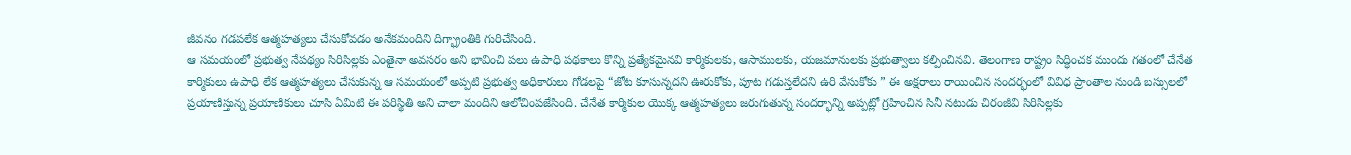జీవనం గడపలేక ఆత్మహత్యలు చేసుకోవడం అనేకమందిని దిగ్భ్రాంతికి గురిచేసింది.
ఆ సమయంలో ప్రభుత్వ నేపథ్యం సిరిసిల్లకు ఎంతైనా అవసరం అని భావించి పలు ఉపాధి పథకాలు కొన్ని ప్రత్యేకమైనవి కార్మికులకు, ఆసాములకు, యజమానులకు ప్రభుత్వాలు కల్పించినవి. తెలంగాణ రాష్ట్రం సిద్ధించక ముందు గతంలో చేనేత కార్మికులు ఉపాధి లేక ఆత్మహత్యలు చేసుకున్న ఆ సమయంలో అప్పటి ప్రభుత్వ అధికారులు గోడలపై “జోట కూసున్నదని ఊరుకోకు, పూట గడుస్తలేదని ఉరి వేసుకోకు ” ఈ అక్షరాలు రాయించిన సందర్భంలో వివిధ ప్రాంతాల నుండి బస్సులలో ప్రయాణిస్తున్న ప్రయాణికులు చూసి ఏమిటి ఈ పరిస్థితి అని చాలా మందిని ఆలోచింపజేసింది. చేనేత కార్మికుల యొక్క ఆత్మహత్యలు జరుగుతున్న సందర్భాన్ని అప్పట్లో గ్రహించిన సినీ నటుడు చిరంజీవి సిరిసిల్లకు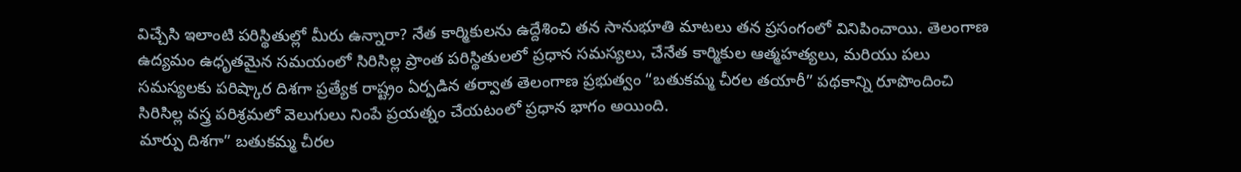విచ్చేసి ఇలాంటి పరిస్థితుల్లో మీరు ఉన్నారా? నేత కార్మికులను ఉద్దేశించి తన సానుభూతి మాటలు తన ప్రసంగంలో వినిపించాయి. తెలంగాణ ఉద్యమం ఉధృతమైన సమయంలో సిరిసిల్ల ప్రాంత పరిస్థితులలో ప్రధాన సమస్యలు, చేనేత కార్మికుల ఆత్మహత్యలు, మరియు పలు సమస్యలకు పరిష్కార దిశగా ప్రత్యేక రాష్ట్రం ఏర్పడిన తర్వాత తెలంగాణ ప్రభుత్వం “బతుకమ్మ చీరల తయారీ” పథకాన్ని రూపొందించి సిరిసిల్ల వస్త్ర పరిశ్రమలో వెలుగులు నింపే ప్రయత్నం చేయటంలో ప్రధాన భాగం అయింది.
మార్పు దిశగా” బతుకమ్మ చీరల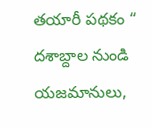తయారీ పథకం “
దశాబ్దాల నుండి యజమానులు,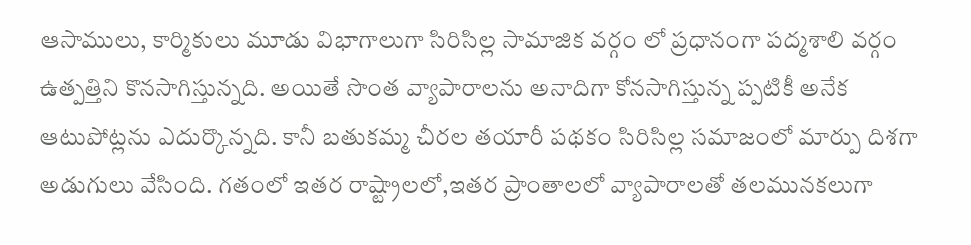ఆసాములు, కార్మికులు మూడు విభాగాలుగా సిరిసిల్ల సామాజిక వర్గం లో ప్రధానంగా పద్మశాలి వర్గం ఉత్పత్తిని కొనసాగిస్తున్నది. అయితే సొంత వ్యాపారాలను అనాదిగా కోనసాగిస్తున్న ప్పటికీ అనేక ఆటుపోట్లను ఎదుర్కొన్నది. కానీ బతుకమ్మ చీరల తయారీ పథకం సిరిసిల్ల సమాజంలో మార్పు దిశగా అడుగులు వేసింది. గతంలో ఇతర రాష్ట్రాలలో,ఇతర ప్రాంతాలలో వ్యాపారాలతో తలమునకలుగా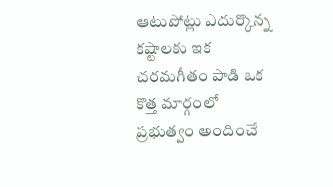ఆటుపోట్లు ఎదుర్కొన్న కష్టాలకు ఇక చరమగీతం పాడి ఒక కొత్త మార్గంలో ప్రభుత్వం అందించే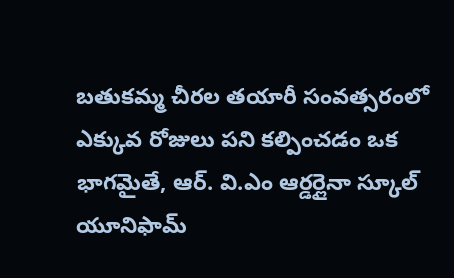బతుకమ్మ చీరల తయారీ సంవత్సరంలో ఎక్కువ రోజులు పని కల్పించడం ఒక భాగమైతే, ఆర్. వి.ఎం ఆర్డర్లైనా స్కూల్ యూనిఫామ్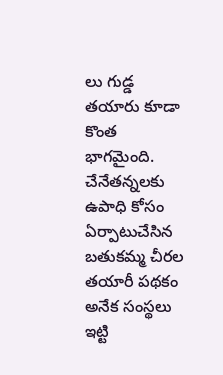లు గుడ్డ తయారు కూడా కొంత భాగమైంది. చేనేతన్నలకు ఉపాధి కోసం ఏర్పాటుచేసిన బతుకమ్మ చీరల తయారీ పథకం అనేక సంస్థలు ఇట్టి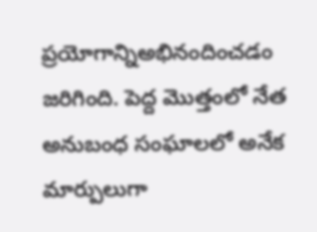ప్రయోగాన్నిఅభినందించడం జరిగింది. పెద్ద మొత్తంలో నేత అనుబంధ సంఘాలలో అనేక మార్పులుగా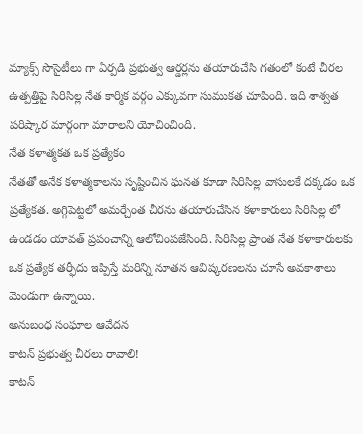మ్యాక్స్ సొసైటీలు గా ఏర్పడి ప్రభుత్వ ఆర్డర్లను తయారుచేసి గతంలో కంటే చీరల ఉత్పత్తిపై సిరిసిల్ల నేత కార్మిక వర్గం ఎక్కువగా సుముకత చూపింది. ఇది శాశ్వత పరిష్కార మార్గంగా మారాలని యోచించింది.
నేత కళాత్మకత ఒక ప్రత్యేకం
నేతతో అనేక కళాత్మకాలను సృష్టించిన ఘనత కూడా సిరిసిల్ల వాసులకే దక్కడం ఒక ప్రత్యేకత. అగ్గిపెట్టలో అమర్చేంత చీరను తయారుచేసిన కళాకారులు సిరిసిల్ల లో ఉండడం యావత్ ప్రపంచాన్ని ఆలోచింపజేసింది. సిరిసిల్ల ప్రాంత నేత కళాకారులకు ఒక ప్రత్యేక తర్ఫీదు ఇప్పిస్తే మరిన్ని నూతన ఆవిష్కరణలను చూసే అవకాశాలు మెండుగా ఉన్నాయి.
అనుబంధ సంఘాల ఆవేదన
కాటన్ ప్రభుత్వ చీరలు రావాలి!
కాటన్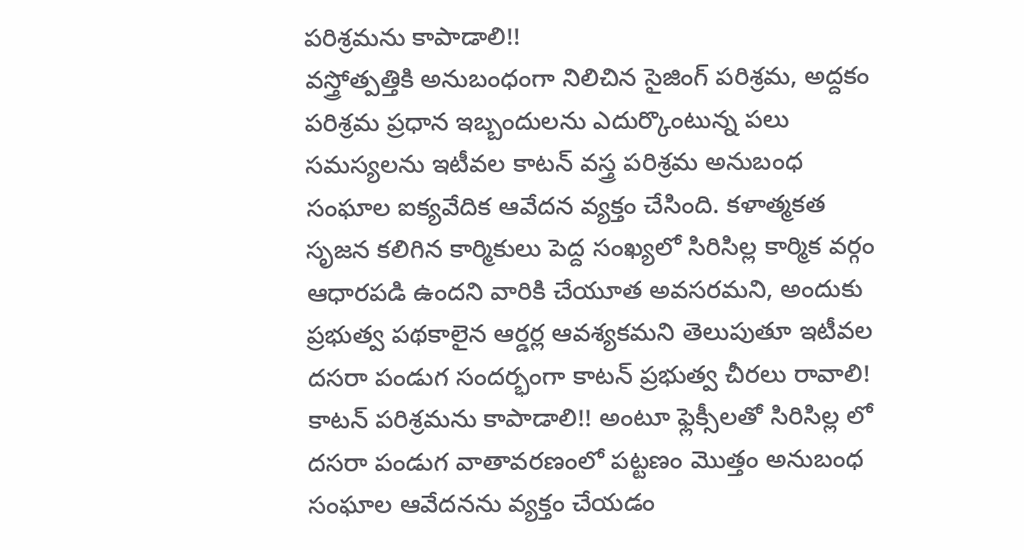పరిశ్రమను కాపాడాలి!!
వస్త్రోత్పత్తికి అనుబంధంగా నిలిచిన సైజింగ్ పరిశ్రమ, అద్దకం పరిశ్రమ ప్రధాన ఇబ్బందులను ఎదుర్కొంటున్న పలు సమస్యలను ఇటీవల కాటన్ వస్త్ర పరిశ్రమ అనుబంధ సంఘాల ఐక్యవేదిక ఆవేదన వ్యక్తం చేసింది. కళాత్మకత సృజన కలిగిన కార్మికులు పెద్ద సంఖ్యలో సిరిసిల్ల కార్మిక వర్గం ఆధారపడి ఉందని వారికి చేయూత అవసరమని, అందుకు ప్రభుత్వ పథకాలైన ఆర్డర్ల ఆవశ్యకమని తెలుపుతూ ఇటీవల దసరా పండుగ సందర్భంగా కాటన్ ప్రభుత్వ చీరలు రావాలి! కాటన్ పరిశ్రమను కాపాడాలి!! అంటూ ఫ్లెక్సీలతో సిరిసిల్ల లో దసరా పండుగ వాతావరణంలో పట్టణం మొత్తం అనుబంధ సంఘాల ఆవేదనను వ్యక్తం చేయడం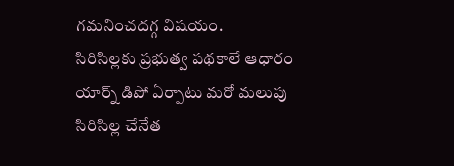గమనించదగ్గ విషయం.
సిరిసిల్లకు ప్రభుత్వ పథకాలే ఆధారం
యార్న్ డిపో ఏర్పాటు మరో మలుపు
సిరిసిల్ల చేనేత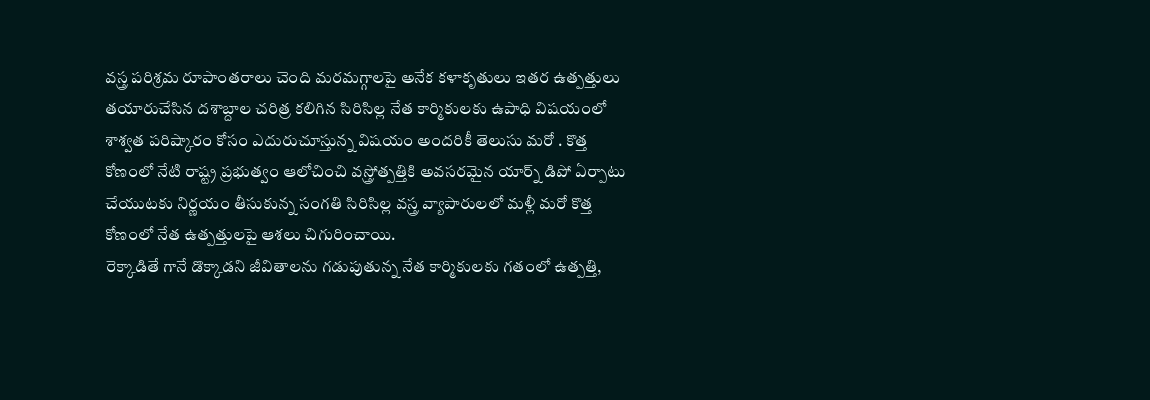వస్త్ర పరిశ్రమ రూపాంతరాలు చెంది మరమగ్గాలపై అనేక కళాకృతులు ఇతర ఉత్పత్తులు తయారుచేసిన దశాబ్దాల చరిత్ర కలిగిన సిరిసిల్ల నేత కార్మికులకు ఉపాధి విషయంలో శాశ్వత పరిష్కారం కోసం ఎదురుచూస్తున్న విషయం అందరికీ తెలుసు మరో . కొత్త కోణంలో నేటి రాష్ట్ర ప్రభుత్వం ఆలోచించి వస్త్రోత్పత్తికి అవసరమైన యార్న్ డిపో ఏర్పాటు చేయుటకు నిర్ణయం తీసుకున్న సంగతి సిరిసిల్ల వస్త్ర వ్యాపారులలో మళ్లీ మరో కొత్త కోణంలో నేత ఉత్పత్తులపై ఆశలు చిగురించాయి.
రెక్కాడితే గానే డొక్కాడని జీవితాలను గడుపుతున్న నేత కార్మికులకు గతంలో ఉత్పత్తి,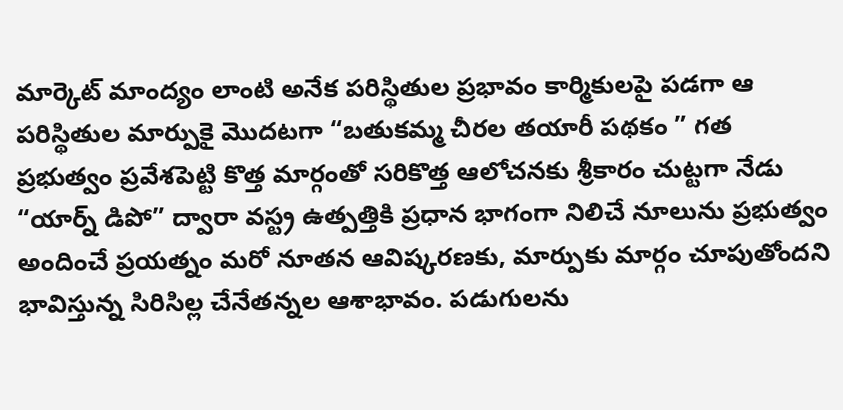మార్కెట్ మాంద్యం లాంటి అనేక పరిస్థితుల ప్రభావం కార్మికులపై పడగా ఆ పరిస్థితుల మార్పుకై మొదటగా “బతుకమ్మ చీరల తయారీ పథకం ” గత ప్రభుత్వం ప్రవేశపెట్టి కొత్త మార్గంతో సరికొత్త ఆలోచనకు శ్రీకారం చుట్టగా నేడు “యార్న్ డిపో” ద్వారా వస్ట్ర ఉత్పత్తికి ప్రధాన భాగంగా నిలిచే నూలును ప్రభుత్వం అందించే ప్రయత్నం మరో నూతన ఆవిష్కరణకు, మార్పుకు మార్గం చూపుతోందని భావిస్తున్న సిరిసిల్ల చేనేతన్నల ఆశాభావం. పడుగులను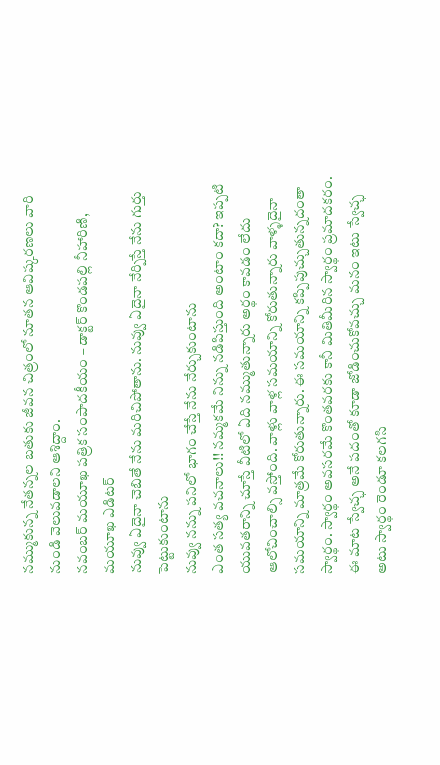నమ్ముకున్న నేతన్నల బతుకు జీవన చిత్రంలో నూతన ఆవిష్కరణలు వారి నుండి వెలువడాలని ఆశిద్దాం.
నవంబర్ మయూఖ పత్రిక సంపాదకీయం – డాక్టర్ కొండపల్లి నీహారిణి, మయూఖ ఎడిటర్
నువ్వు ఏదైనా చెబితే నేను మరిచిపోతాను. నువ్వు ఏదైనా నేర్పిస్తే నేను గుర్తు పెట్టుకుంటాను
నువ్వు నన్ను పనిలో భాగం చేస్తే నేను నేర్చుకుంటాను
ఎంత సత్య వచనాలు!! నమ్మకమే నిన్ను నడిపిస్తుంది అంటాం కదా? ఇప్పటి యువతరాన్ని చూస్తే వీటిలో ఏది నమ్ముతున్నారు అర్థం కావడం లేదు ఆలోచించాల్సి వస్తోంది. వాళ్లు వాళ్ల సమయాన్ని కోరుతున్నారు వాళ్ళదైనా సమయాన్ని మాత్రమే కోరుతున్నారు. ఈ సమయాన్ని కప్పిపుచ్చుతున్నదంతా స్వార్థం. స్వార్థం అవసరమే కొంతవరకు కానీ మితిమీరిన స్వార్థం ప్రమాదకరం. ఈ మాట స్వేచ్ఛ అనే పదంతో కూడా జోడించుకోవచ్చు మనం ఇటు స్వేచ్ఛ అటు స్వార్థం రెండూ కలగసి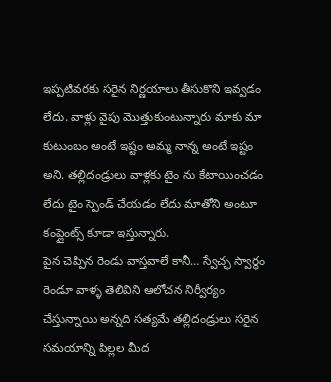ఇప్పటివరకు సరైన నిర్ణయాలు తీసుకొని ఇవ్వడం లేదు. వాళ్లు వైపు మొత్తుకుంటున్నారు మాకు మా కుటుంబం అంటే ఇష్టం అమ్మ నాన్న అంటే ఇష్టం అని. తల్లిదండ్రులు వాళ్లకు టైం ను కేటాయించడం లేదు టైం స్పెండ్ చేయడం లేదు మాతోని అంటూ కంప్లైంట్స్ కూడా ఇస్తున్నారు.
పైన చెప్పిన రెండు వాస్తవాలే కానీ… స్వేచ్ఛ స్వార్థం రెండూ వాళ్ళ తెలివిని ఆలోచన నిర్వీర్యం చేస్తున్నాయి అన్నది సత్యమే తల్లిదండ్రులు సరైన సమయాన్ని పిల్లల మీద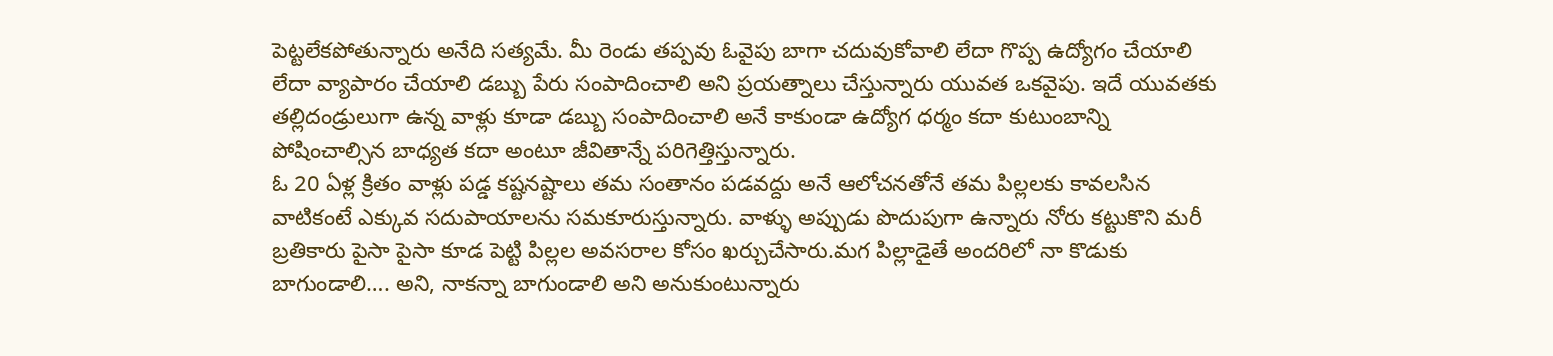పెట్టలేకపోతున్నారు అనేది సత్యమే. మీ రెండు తప్పవు ఓవైపు బాగా చదువుకోవాలి లేదా గొప్ప ఉద్యోగం చేయాలి లేదా వ్యాపారం చేయాలి డబ్బు పేరు సంపాదించాలి అని ప్రయత్నాలు చేస్తున్నారు యువత ఒకవైపు. ఇదే యువతకు తల్లిదండ్రులుగా ఉన్న వాళ్లు కూడా డబ్బు సంపాదించాలి అనే కాకుండా ఉద్యోగ ధర్మం కదా కుటుంబాన్ని పోషించాల్సిన బాధ్యత కదా అంటూ జీవితాన్నే పరిగెత్తిస్తున్నారు.
ఓ 20 ఏళ్ల క్రితం వాళ్లు పడ్డ కష్టనష్టాలు తమ సంతానం పడవద్దు అనే ఆలోచనతోనే తమ పిల్లలకు కావలసిన వాటికంటే ఎక్కువ సదుపాయాలను సమకూరుస్తున్నారు. వాళ్ళు అప్పుడు పొదుపుగా ఉన్నారు నోరు కట్టుకొని మరీ బ్రతికారు పైసా పైసా కూడ పెట్టి పిల్లల అవసరాల కోసం ఖర్చుచేసారు.మగ పిల్లాడైతే అందరిలో నా కొడుకు బాగుండాలి…. అని, నాకన్నా బాగుండాలి అని అనుకుంటున్నారు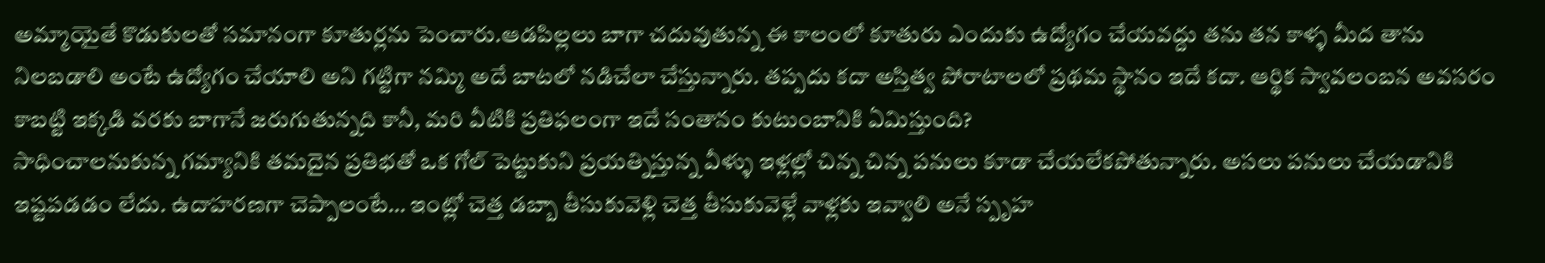అమ్మాయైతే కొడుకులతో సమానంగా కూతుర్లను పెంచారు.ఆడపిల్లలు బాగా చదువుతున్న ఈ కాలంలో కూతురు ఎందుకు ఉద్యోగం చేయవద్దు తను తన కాళ్ళ మీద తాను నిలబడాలి అంటే ఉద్యోగం చేయాలి అని గట్టిగా నమ్మి అదే బాటలో నడిచేలా చేస్తున్నారు. తప్పదు కదా అస్తిత్వ పోరాటాలలో ప్రథమ స్థానం ఇదే కదా. ఆర్థిక స్వావలంబన అవసరం కాబట్టి ఇక్కడి వరకు బాగానే జరుగుతున్నది కానీ, మరి వీటికి ప్రతిఫలంగా ఇదే సంతానం కుటుంబానికి ఏమిస్తుంది?
సాధించాలనుకున్న గమ్యానికి తమదైన ప్రతిభతో ఒక గోల్ పెట్టుకుని ప్రయత్నిస్తున్న వీళ్ళు ఇళ్లల్లో చిన్న చిన్న పనులు కూడా చేయలేకపోతున్నారు. అసలు పనులు చేయడానికి ఇష్టపడడం లేదు. ఉదాహరణగా చెప్పాలంటే… ఇంట్లో చెత్త డబ్బా తీసుకువెళ్లి చెత్త తీసుకువెళ్లే వాళ్లకు ఇవ్వాలి అనే స్పృహ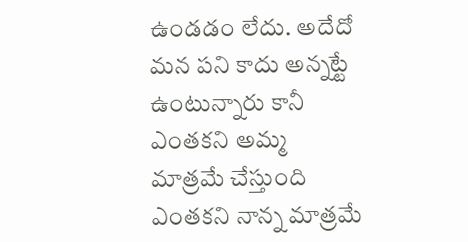ఉండడం లేదు. అదేదో మన పని కాదు అన్నట్టే ఉంటున్నారు కానీ ఎంతకని అమ్మ మాత్రమే చేస్తుంది ఎంతకని నాన్న మాత్రమే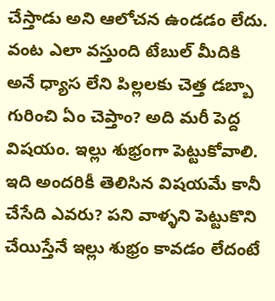చేస్తాడు అని ఆలోచన ఉండడం లేదు. వంట ఎలా వస్తుంది టేబుల్ మీదికి అనే ధ్యాస లేని పిల్లలకు చెత్త డబ్బా గురించి ఏం చెప్తాం? అది మరీ పెద్ద విషయం. ఇల్లు శుభ్రంగా పెట్టుకోవాలి. ఇది అందరికీ తెలిసిన విషయమే కానీ చేసేది ఎవరు? పని వాళ్ళని పెట్టుకొని చేయిస్తేనే ఇల్లు శుభ్రం కావడం లేదంటే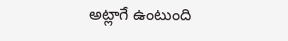అట్లాగే ఉంటుంది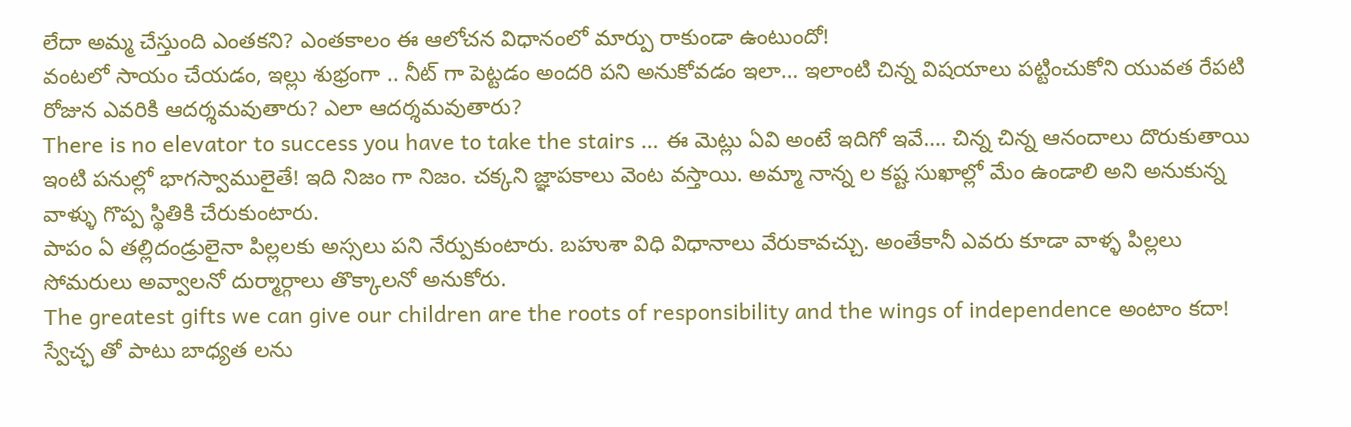లేదా అమ్మ చేస్తుంది ఎంతకని? ఎంతకాలం ఈ ఆలోచన విధానంలో మార్పు రాకుండా ఉంటుందో!
వంటలో సాయం చేయడం, ఇల్లు శుభ్రంగా .. నీట్ గా పెట్టడం అందరి పని అనుకోవడం ఇలా… ఇలాంటి చిన్న విషయాలు పట్టించుకోని యువత రేపటి రోజున ఎవరికి ఆదర్శమవుతారు? ఎలా ఆదర్శమవుతారు?
There is no elevator to success you have to take the stairs … ఈ మెట్లు ఏవి అంటే ఇదిగో ఇవే…. చిన్న చిన్న ఆనందాలు దొరుకుతాయి ఇంటి పనుల్లో భాగస్వాములైతే! ఇది నిజం గా నిజం. చక్కని జ్ఞాపకాలు వెంట వస్తాయి. అమ్మా నాన్న ల కష్ట సుఖాల్లో మేం ఉండాలి అని అనుకున్న వాళ్ళు గొప్ప స్థితికి చేరుకుంటారు.
పాపం ఏ తల్లిదండ్రులైనా పిల్లలకు అస్సలు పని నేర్పుకుంటారు. బహుశా విధి విధానాలు వేరుకావచ్చు. అంతేకానీ ఎవరు కూడా వాళ్ళ పిల్లలు సోమరులు అవ్వాలనో దుర్మార్గాలు తొక్కాలనో అనుకోరు.
The greatest gifts we can give our children are the roots of responsibility and the wings of independence అంటాం కదా! స్వేచ్ఛ తో పాటు బాధ్యత లను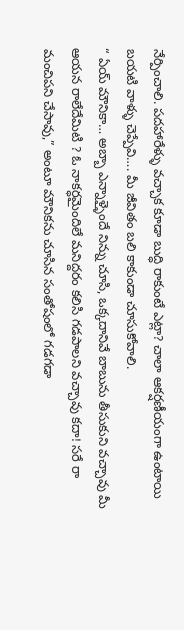నేర్పించాలి. పదహారేళ్ళు వచ్చాక కూడా బుద్ధి రాకుంటే ఎట్లా? చాలా ఆకర్షణీయంగా ఉంటాయి బయటి వాళ్ళు చెప్పేవి…. మీ జీవితం బలి కాకుండా చూసుకోవాలి.
“ ఏయ్ మౌనికా… అబ్బా ఎన్నాళ్ళైందే నిన్ను చూసి, ఒక్కదానివే బాబును తీసుకుని వచ్చావు మీ ఆయన రాలేదేమిటి ? ఓ నాకర్ధమైందిలే మనిద్దరం కలిసి గడపాలని వచ్చావు కదా! సరే రా మంచిపని చేసావు,” అంటూ మౌనికను చూసిన సంతోషంలో గడగడా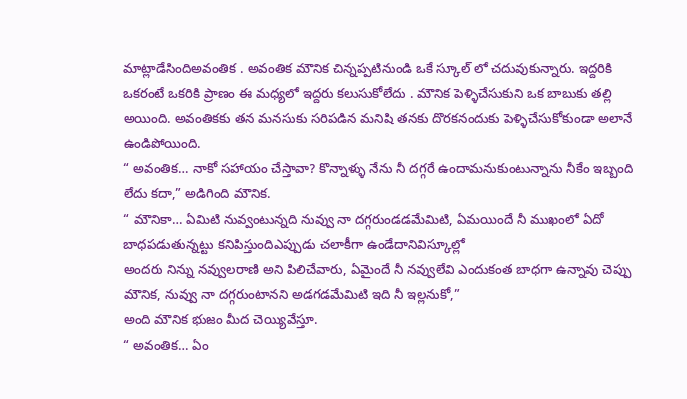మాట్లాడేసిందిఅవంతిక . అవంతిక మౌనిక చిన్నప్పటినుండి ఒకే స్కూల్ లో చదువుకున్నారు. ఇద్దరికి ఒకరంటే ఒకరికి ప్రాణం ఈ మధ్యలో ఇద్దరు కలుసుకోలేదు . మౌనిక పెళ్ళిచేసుకుని ఒక బాబుకు తల్లి అయింది. అవంతికకు తన మనసుకు సరిపడిన మనిషి తనకు దొరకనందుకు పెళ్ళిచేసుకోకుండా అలానే ఉండిపోయింది.
“ అవంతిక… నాకో సహాయం చేస్తావా? కొన్నాళ్ళు నేను నీ దగ్గరే ఉందామనుకుంటున్నాను నీకేం ఇబ్బంది లేదు కదా,” అడిగింది మౌనిక.
“ మౌనికా… ఏమిటి నువ్వంటున్నది నువ్వు నా దగ్గరుండడమేమిటి, ఏమయిందే నీ ముఖంలో ఏదో బాధపడుతున్నట్టు కనిపిస్తుందిఎప్పుడు చలాకీగా ఉండేదానివిస్కూల్లో
అందరు నిన్ను నవ్వులరాణి అని పిలిచేవారు, ఏమైందే నీ నవ్వులేవి ఎందుకంత బాధగా ఉన్నావు చెప్పు మౌనిక, నువ్వు నా దగ్గరుంటానని అడగడమేమిటి ఇది నీ ఇల్లనుకో,”
అంది మౌనిక భుజం మీద చెయ్యివేస్తూ.
“ అవంతిక… ఏం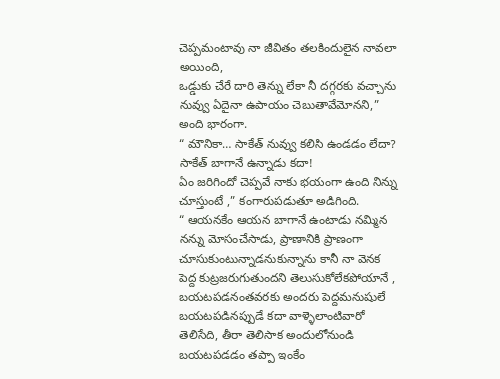చెప్పమంటావు నా జీవితం తలకిందులైన నావలా అయింది,
ఒడ్డుకు చేరే దారి తెన్ను లేకా నీ దగ్గరకు వచ్చాను నువ్వు ఏదైనా ఉపాయం చెబుతావేమోనని,” అంది భారంగా.
“ మౌనికా… సాకేత్ నువ్వు కలిసి ఉండడం లేదా? సాకేత్ బాగానే ఉన్నాడు కదా!
ఏం జరిగిందో చెప్పవే నాకు భయంగా ఉంది నిన్ను చూస్తుంటే ,” కంగారుపడుతూ అడిగింది.
“ ఆయనకేం ఆయన బాగానే ఉంటాడు నమ్మిన నన్ను మోసంచేసాడు, ప్రాణానికి ప్రాణంగా
చూసుకుంటున్నాడనుకున్నాను కానీ నా వెనక పెద్ద కుట్రజరుగుతుందని తెలుసుకోలేకపోయానే , బయటపడనంతవరకు అందరు పెద్దమనుషులే బయటపడినప్పుడే కదా వాళ్ళెలాంటివారో తెలిసేది, తీరా తెలిసాక అందులోనుండి బయటపడడం తప్పా ఇంకేం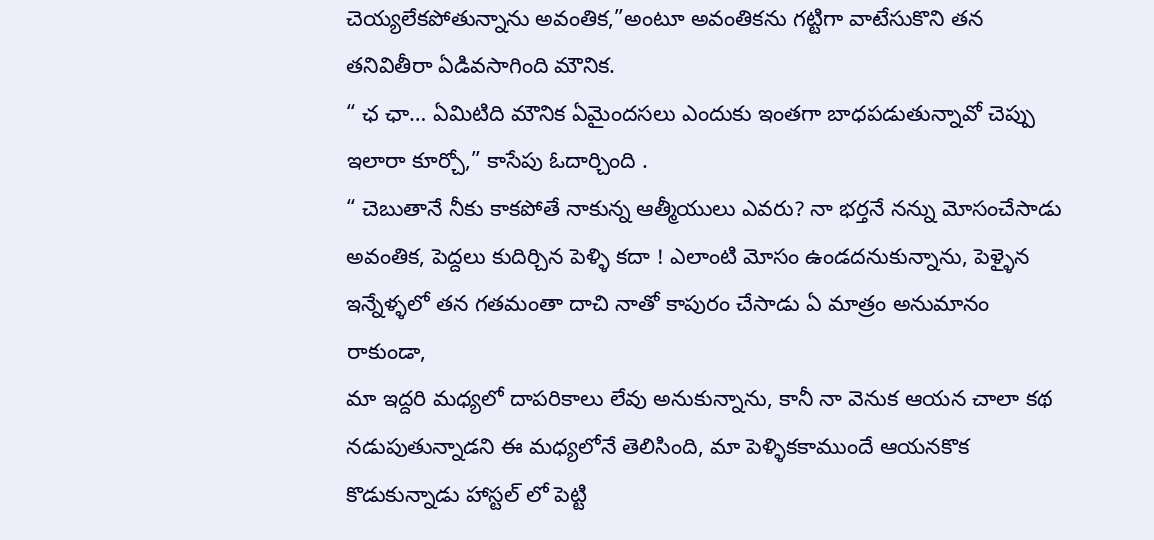చెయ్యలేకపోతున్నాను అవంతిక,”అంటూ అవంతికను గట్టిగా వాటేసుకొని తన తనివితీరా ఏడివసాగింది మౌనిక.
“ ఛ ఛా… ఏమిటిది మౌనిక ఏమైందసలు ఎందుకు ఇంతగా బాధపడుతున్నావో చెప్పు
ఇలారా కూర్చో,” కాసేపు ఓదార్చింది .
“ చెబుతానే నీకు కాకపోతే నాకున్న ఆత్మీయులు ఎవరు? నా భర్తనే నన్ను మోసంచేసాడు అవంతిక, పెద్దలు కుదిర్చిన పెళ్ళి కదా ! ఎలాంటి మోసం ఉండదనుకున్నాను, పెళ్ళైన ఇన్నేళ్ళలో తన గతమంతా దాచి నాతో కాపురం చేసాడు ఏ మాత్రం అనుమానం రాకుండా,
మా ఇద్దరి మధ్యలో దాపరికాలు లేవు అనుకున్నాను, కానీ నా వెనుక ఆయన చాలా కథ నడుపుతున్నాడని ఈ మధ్యలోనే తెలిసింది, మా పెళ్ళికకాముందే ఆయనకొక కొడుకున్నాడు హాస్టల్ లో పెట్టి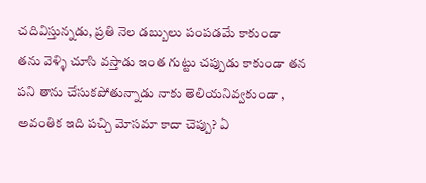చదివిస్తున్నడు, ప్రతి నెల డబ్బులు పంపడమే కాకుండా
తను వెళ్ళి చూసి వస్తాడు ఇంత గుట్టు చప్పుడు కాకుండా తన పని తాను చేసుకపోతున్నాడు నాకు తెలియనివ్వకుండా , అవంతిక ఇది పచ్చి మోసమా కాదా చెప్పు? ఏ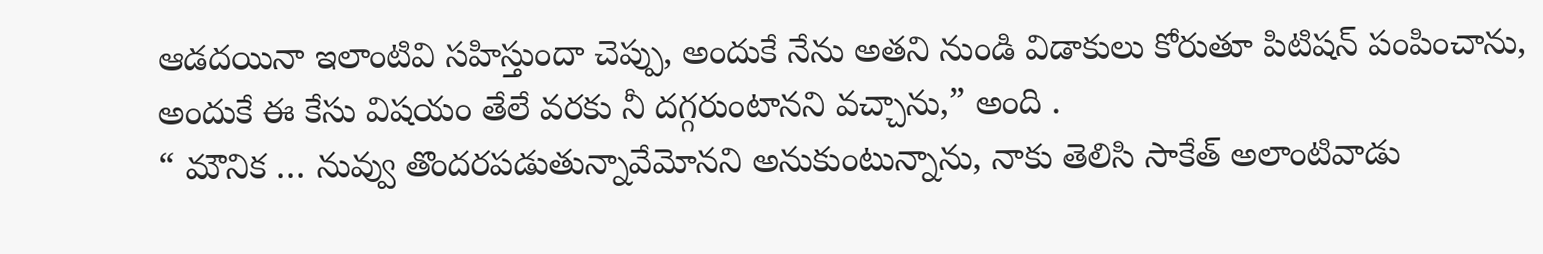ఆడదయినా ఇలాంటివి సహిస్తుందా చెప్పు, అందుకే నేను అతని నుండి విడాకులు కోరుతూ పిటిషన్ పంపించాను, అందుకే ఈ కేసు విషయం తేలే వరకు నీ దగ్గరుంటానని వచ్చాను,” అంది .
“ మౌనిక … నువ్వు తొందరపడుతున్నావేమోనని అనుకుంటున్నాను, నాకు తెలిసి సాకేత్ అలాంటివాడు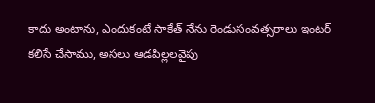కాదు అంటాను, ఎందుకంటే సాకేత్ నేను రెండుసంవత్సరాలు ఇంటర్ కలిసే చేసాము, అసలు ఆడపిల్లలవైపు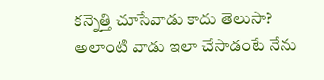కన్నెత్తి చూసేవాడు కాదు తెలుసా? అలాంటి వాడు ఇలా చేసాడంటే నేను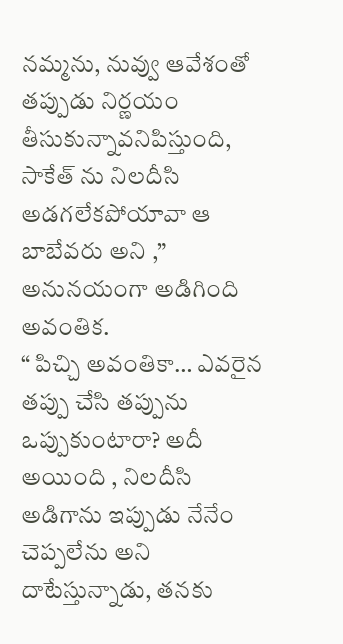నమ్మను, నువ్వు ఆవేశంతో తప్పుడు నిర్ణయం తీసుకున్నావనిపిస్తుంది,
సాకేత్ ను నిలదీసి అడగలేకపోయావా ఆ బాబేవరు అని ,” అనునయంగా అడిగింది అవంతిక.
“ పిచ్చి అవంతికా… ఎవరైన తప్పు చేసి తప్పును ఒప్పుకుంటారా? అదీ అయింది , నిలదీసి
అడిగాను ఇప్పుడు నేనేం చెప్పలేను అని దాటేస్తున్నాడు, తనకు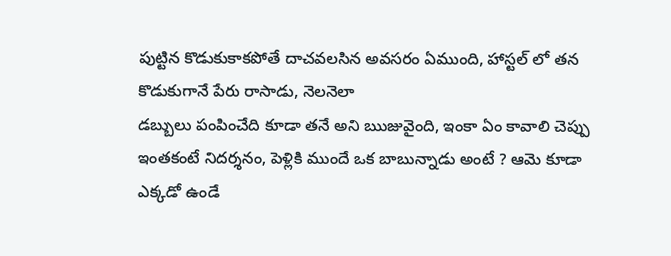పుట్టిన కొడుకుకాకపోతే దాచవలసిన అవసరం ఏముంది, హాస్టల్ లో తన కొడుకుగానే పేరు రాసాడు, నెలనెలా
డబ్బులు పంపించేది కూడా తనే అని ఋజువైంది, ఇంకా ఏం కావాలి చెప్పు ఇంతకంటే నిదర్శనం, పెళ్లికి ముందే ఒక బాబున్నాడు అంటే ? ఆమె కూడా ఎక్కడో ఉండే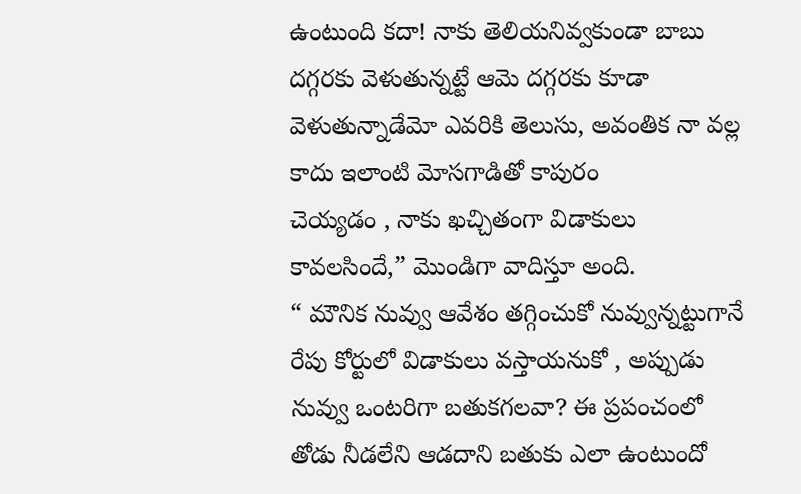ఉంటుంది కదా! నాకు తెలియనివ్వకుండా బాబు దగ్గరకు వెళుతున్నట్టే ఆమె దగ్గరకు కూడా వెళుతున్నాడేమో ఎవరికి తెలుసు, అవంతిక నా వల్ల కాదు ఇలాంటి మోసగాడితో కాపురం
చెయ్యడం , నాకు ఖచ్చితంగా విడాకులు కావలసిందే,” మొండిగా వాదిస్తూ అంది.
“ మౌనిక నువ్వు ఆవేశం తగ్గించుకో నువ్వున్నట్టుగానే రేపు కోర్టులో విడాకులు వస్తాయనుకో , అప్పుడు నువ్వు ఒంటరిగా బతుకగలవా? ఈ ప్రపంచంలో తోడు నీడలేని ఆడదాని బతుకు ఎలా ఉంటుందో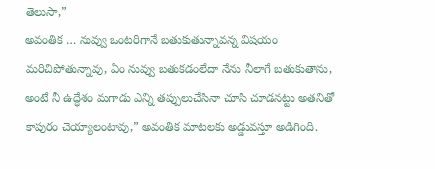తెలుసా,”
అవంతిక … నువ్వు ఒంటరిగానే బతుకుతున్నావన్న విషయం మరిచిపోతున్నావు, ఏం నువ్వు బతుకడంలేదా నేను నీలాగే బతుకుతాను, అంటే నీ ఉద్ధేశం మగాడు ఎన్ని తప్పులుచేసినా చూసి చూడనట్టు అతనితో కాపురం చెయ్యాలంటావు,” అవంతిక మాటలకు అడ్డువస్తూ అడిగింది.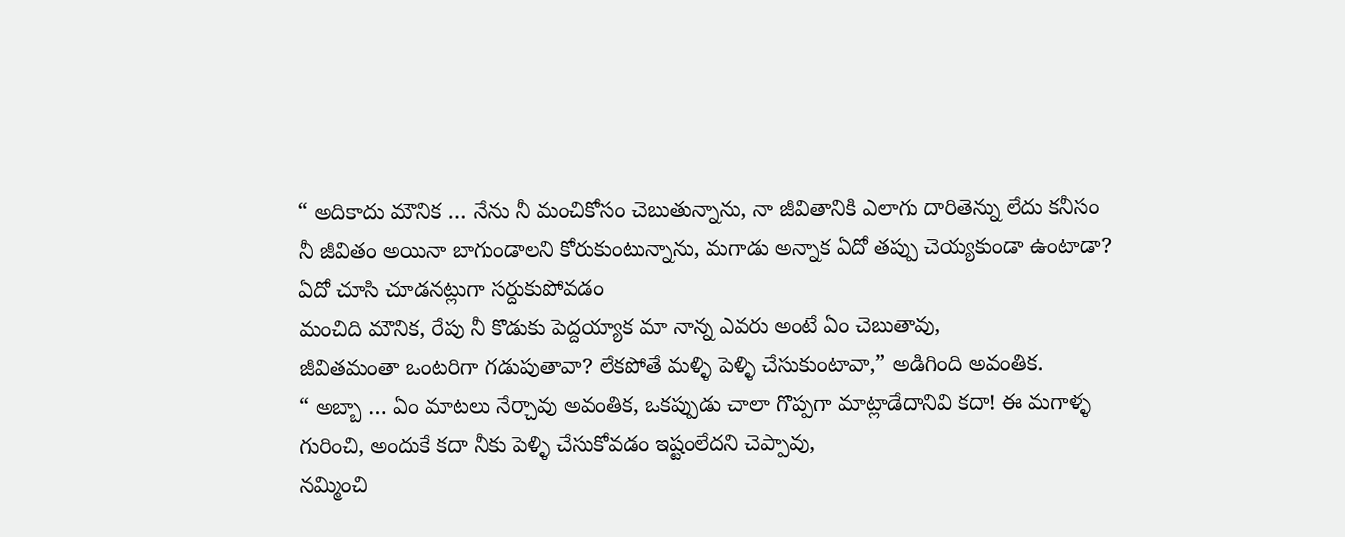“ అదికాదు మౌనిక … నేను నీ మంచికోసం చెబుతున్నాను, నా జీవితానికి ఎలాగు దారితెన్ను లేదు కనీసం నీ జీవితం అయినా బాగుండాలని కోరుకుంటున్నాను, మగాడు అన్నాక ఏదో తప్పు చెయ్యకుండా ఉంటాడా? ఏదో చూసి చూడనట్లుగా సర్దుకుపోవడం
మంచిది మౌనిక, రేపు నీ కొడుకు పెద్దయ్యాక మా నాన్న ఎవరు అంటే ఏం చెబుతావు,
జీవితమంతా ఒంటరిగా గడుపుతావా? లేకపోతే మళ్ళి పెళ్ళి చేసుకుంటావా,” అడిగింది అవంతిక.
“ అబ్బా … ఏం మాటలు నేర్చావు అవంతిక, ఒకప్పుడు చాలా గొప్పగా మాట్లాడేదానివి కదా! ఈ మగాళ్ళ గురించి, అందుకే కదా నీకు పెళ్ళి చేసుకోవడం ఇష్టంలేదని చెప్పావు,
నమ్మించి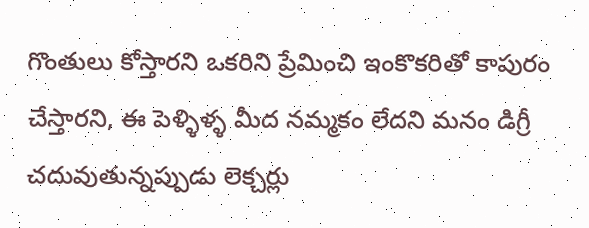గొంతులు కోస్తారని ఒకరిని ప్రేమించి ఇంకొకరితో కాపురం చేస్తారని, ఈ పెళ్ళిళ్ళ మీద నమ్మకం లేదని మనం డిగ్రీ చదువుతున్నప్పుడు లెక్చర్లు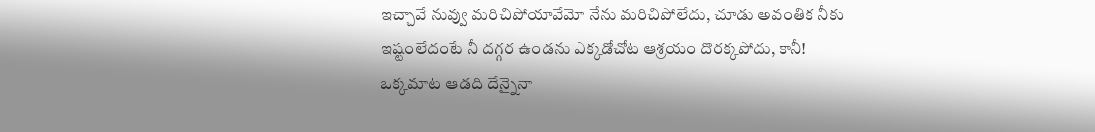ఇచ్చావే నువ్వు మరిచిపోయావేమో నేను మరిచిపోలేదు, చూడు అవంతిక నీకు ఇష్టంలేదంటే నీ దగ్గర ఉండను ఎక్కడోచోట ఆశ్రయం దొరక్కపోదు, కానీ! ఒక్కమాట ఆడది దేన్నైనా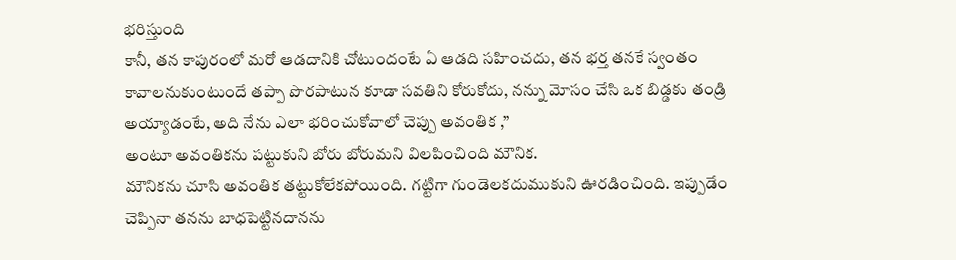భరిస్తుంది
కానీ, తన కాపురంలో మరో ఆడదానికి చోటుందంటే ఏ ఆడది సహించదు, తన భర్త తనకే స్వంతం కావాలనుకుంటుందే తప్పా పొరపాటున కూడా సవతిని కోరుకోదు, నన్ను మోసం చేసి ఒక బిడ్డకు తండ్రి అయ్యాడంటే, అది నేను ఎలా భరించుకోవాలో చెప్పు అవంతిక ,”
అంటూ అవంతికను పట్టుకుని బోరు బోరుమని విలపించింది మౌనిక.
మౌనికను చూసి అవంతిక తట్టుకోలేకపోయింది. గట్టిగా గుండెలకదుముకుని ఊరడించింది. ఇప్పుడేం చెప్పినా తనను బాధపెట్టినదానను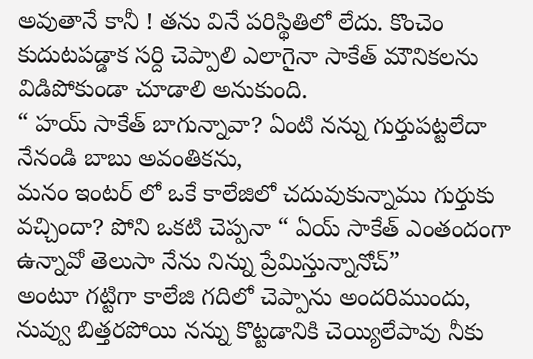అవుతానే కానీ ! తను వినే పరిస్థితిలో లేదు. కొంచెం కుదుటపడ్డాక సర్ది చెప్పాలి ఎలాగైనా సాకేత్ మౌనికలను విడిపోకుండా చూడాలి అనుకుంది.
“ హయ్ సాకేత్ బాగున్నావా? ఏంటి నన్ను గుర్తుపట్టలేదా నేనండి బాబు అవంతికను,
మనం ఇంటర్ లో ఒకే కాలేజిలో చదువుకున్నాము గుర్తుకు వచ్చిందా? పోని ఒకటి చెప్పనా “ ఏయ్ సాకేత్ ఎంతందంగా ఉన్నావో తెలుసా నేను నిన్ను ప్రేమిస్తున్నానోచ్”
అంటూ గట్టిగా కాలేజి గదిలో చెప్పాను అందరిముందు, నువ్వు బిత్తరపోయి నన్ను కొట్టడానికి చెయ్యిలేపావు నీకు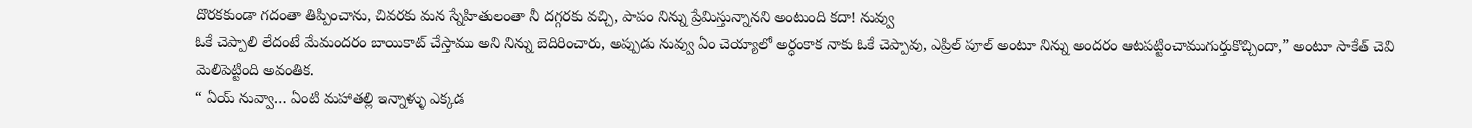దొరకకుండా గదంతా తిప్పించాను, చివరకు మన స్నేహితులంతా నీ దగ్గరకు వచ్చి, పాపం నిన్ను ప్రేమిస్తున్నానని అంటుంది కదా! నువ్వు
ఓకే చెప్పాలి లేదంటే మేమందరం బాయికాట్ చేస్తాము అని నిన్ను బెదిరించారు, అప్పుడు నువ్వు ఏం చెయ్యాలో అర్ధంకాక నాకు ఓకే చెప్పావు, ఎప్రిల్ పూల్ అంటూ నిన్ను అందరం ఆటపట్టించాముగుర్తుకొచ్చిందా,” అంటూ సాకేత్ చెవి మెలిపెట్టింది అవంతిక.
“ ఏయ్ నువ్వా… ఏంటి మహాతల్లి ఇన్నాళ్ళు ఎక్కడ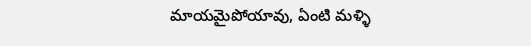మాయమైపోయావు, ఏంటి మళ్ళి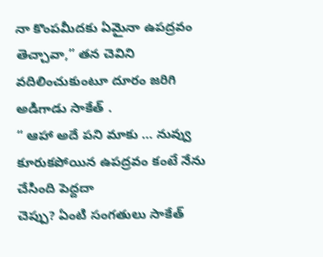నా కొంపమీదకు ఏమైనా ఉపద్రవం తెచ్చావా,” తన చెవిని వదిలించుకుంటూ దూరం జరిగి అడిగాడు సాకేత్ .
“ ఆహా అదే పని మాకు … నువ్వు కూరుకపోయిన ఉపద్రవం కంటే నేను చేసింది పెద్దదా
చెప్పు? ఏంటి సంగతులు సాకేత్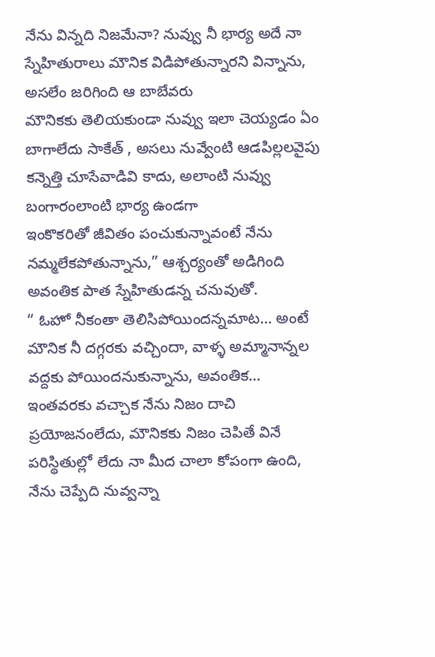నేను విన్నది నిజమేనా? నువ్వు నీ భార్య అదే నా స్నేహితురాలు మౌనిక విడిపోతున్నారని విన్నాను, అసలేం జరిగింది ఆ బాబేవరు
మౌనికకు తెలియకుండా నువ్వు ఇలా చెయ్యడం ఏం బాగాలేదు సాకేత్ , అసలు నువ్వేంటి ఆడపిల్లలవైపు కన్నెత్తి చూసేవాడివి కాదు, అలాంటి నువ్వు బంగారంలాంటి భార్య ఉండగా
ఇంకొకరితో జీవితం పంచుకున్నావంటే నేను నమ్మలేకపోతున్నాను,” ఆశ్చర్యంతో అడిగింది అవంతిక పాత స్నేహితుడన్న చనువుతో.
“ ఓహో నీకంతా తెలిసిపోయిందన్నమాట… అంటే మౌనిక నీ దగ్గరకు వచ్చిందా, వాళ్ళ అమ్మానాన్నల వద్దకు పోయిందనుకున్నాను, అవంతిక… ఇంతవరకు వచ్చాక నేను నిజం దాచి ప్రయోజనంలేదు, మౌనికకు నిజం చెపితే వినే పరిస్థితుల్లో లేదు నా మీద చాలా కోపంగా ఉంది, నేను చెప్పేది నువ్వన్నా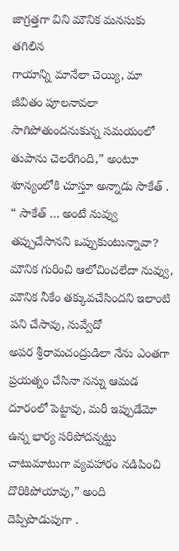జాగ్రత్తగా విని మౌనిక మనసుకు తగిలిన
గాయాన్ని మానేలా చెయ్యి, మా జీవితం పూలనావలా సాగిపోతుందనుకున్న సమయంలో
తుపాను చెలరేగింది,” అంటూ శూన్యంలోకి చూస్తూ అన్నాడు సాకేత్ .
“ సాకేత్ … అంటే నువ్వు తప్పుచేసానని ఒప్పుకుంటున్నావా? మౌనిక గురించి ఆలోచించలేదా నువ్వు, మౌనిక నీకేం తక్కువచేసిందని ఇలాంటి పని చేసావు, నువ్వేదో
అపర శ్రీరామచంద్రుడిలా నేను ఎంతగా ప్రయత్నం చేసినా నన్ను ఆమడ దూరంలో పెట్టావు, మరీ ఇప్పుడేమో ఉన్న భార్య సరిపోదన్నట్టు చాటుమాటుగా వ్యవహారం నడిపించి దొరికిపోయావు,” అంది దెప్పిపొడుపుగా .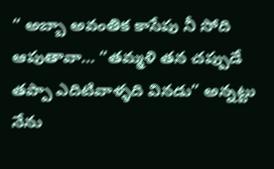“ అబ్బా అవంతిక కాసేపు నీ సోది ఆపుతావా… “తమ్మళి తన చప్పుడే తప్పా ఎదిటివాళ్ళది వినడు” అన్నట్టు నేను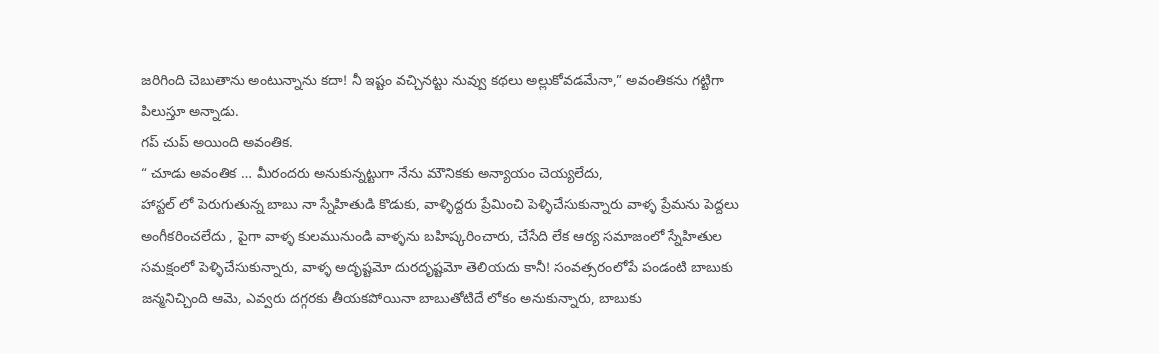జరిగింది చెబుతాను అంటున్నాను కదా! నీ ఇష్టం వచ్చినట్టు నువ్వు కథలు అల్లుకోవడమేనా,” అవంతికను గట్టిగా పిలుస్తూ అన్నాడు.
గప్ చుప్ అయింది అవంతిక.
“ చూడు అవంతిక … మీరందరు అనుకున్నట్టుగా నేను మౌనికకు అన్యాయం చెయ్యలేదు,
హాస్టల్ లో పెరుగుతున్న బాబు నా స్నేహితుడి కొడుకు, వాళ్ళిద్దరు ప్రేమించి పెళ్ళిచేసుకున్నారు వాళ్ళ ప్రేమను పెద్దలు అంగీకరించలేదు , పైగా వాళ్ళ కులమునుండి వాళ్ళను బహిష్కరించారు, చేసేది లేక ఆర్య సమాజంలో స్నేహితుల సమక్షంలో పెళ్ళిచేసుకున్నారు, వాళ్ళ అదృష్టమో దురదృష్టమో తెలియదు కానీ! సంవత్సరంలోపే పండంటి బాబుకు జన్మనిచ్చింది ఆమె, ఎవ్వరు దగ్గరకు తీయకపోయినా బాబుతోటిదే లోకం అనుకున్నారు, బాబుకు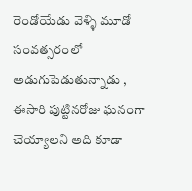రెండోయేడు వెళ్ళి మూడో సంవత్సరంలో అడుగుపెడుతున్నాడు , ఈసారి పుట్టినరోజు ఘనంగా చెయ్యాలని అది కూడా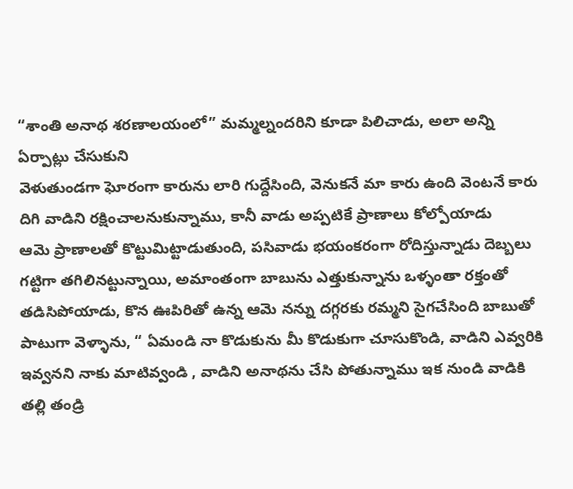“శాంతి అనాథ శరణాలయంలో” మమ్మల్నందరిని కూడా పిలిచాడు, అలా అన్ని ఏర్పాట్లు చేసుకుని
వెళుతుండగా ఘోరంగా కారును లారి గుద్దేసింది, వెనుకనే మా కారు ఉంది వెంటనే కారు దిగి వాడిని రక్షించాలనుకున్నాము, కానీ వాడు అప్పటికే ప్రాణాలు కోల్పోయాడు
ఆమె ప్రాణాలతో కొట్టుమిట్టాడుతుంది, పసివాడు భయంకరంగా రోదిస్తున్నాడు దెబ్బలు
గట్టిగా తగిలినట్టున్నాయి, అమాంతంగా బాబును ఎత్తుకున్నాను ఒళ్ళంతా రక్తంతో తడిసిపోయాడు, కొన ఊపిరితో ఉన్న ఆమె నన్ను దగ్గరకు రమ్మని సైగచేసింది బాబుతో
పాటుగా వెళ్ళాను, “ ఏమండి నా కొడుకును మీ కొడుకుగా చూసుకొండి, వాడిని ఎవ్వరికి ఇవ్వనని నాకు మాటివ్వండి , వాడిని అనాథను చేసి పోతున్నాము ఇక నుండి వాడికి తల్లి తండ్రి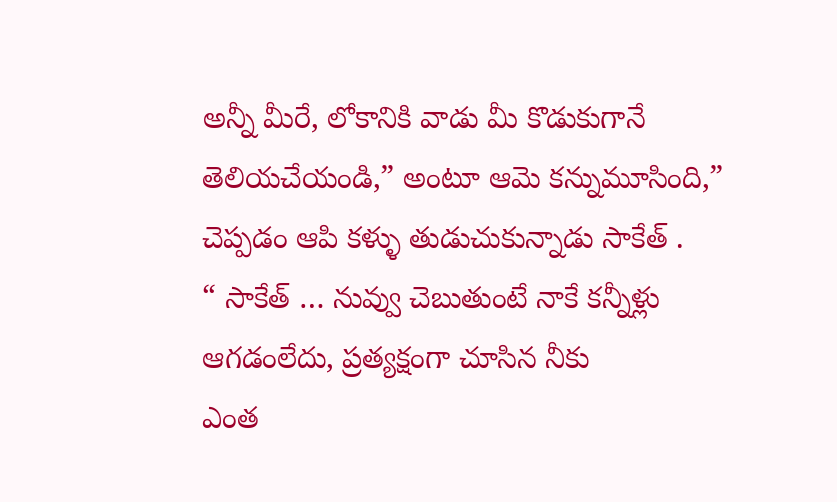అన్నీ మీరే, లోకానికి వాడు మీ కొడుకుగానే తెలియచేయండి,” అంటూ ఆమె కన్నుమూసింది,” చెప్పడం ఆపి కళ్ళు తుడుచుకున్నాడు సాకేత్ .
“ సాకేత్ … నువ్వు చెబుతుంటే నాకే కన్నీళ్లు ఆగడంలేదు, ప్రత్యక్షంగా చూసిన నీకు
ఎంత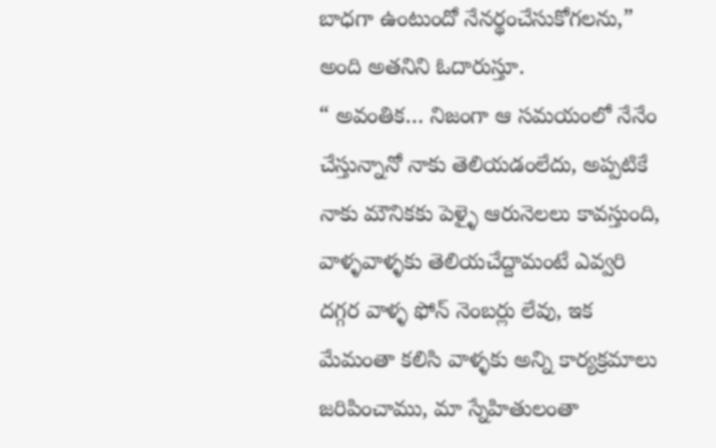బాధగా ఉంటుందో నేనర్థంచేసుకోగలను,” అంది అతనిని ఓదారుస్తూ.
“ అవంతిక… నిజంగా ఆ సమయంలో నేనేం చేస్తున్నానో నాకు తెలియడంలేదు, అప్పటికే నాకు మౌనికకు పెళ్ళై ఆరునెలలు కావస్తుంది, వాళ్ళవాళ్ళకు తెలియచేద్దామంటే ఎవ్వరి దగ్గర వాళ్ళ ఫోన్ నెంబర్లు లేవు, ఇక మేమంతా కలిసి వాళ్ళకు అన్ని కార్యక్రమాలు జరిపించాము, మా స్నేహితులంతా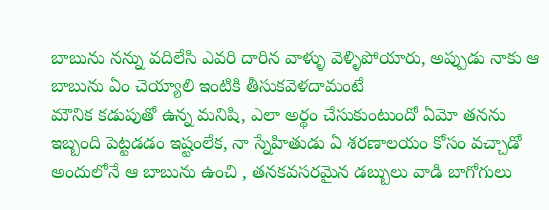బాబును నన్ను వదిలేసి ఎవరి దారిన వాళ్ళు వెళ్ళిపోయారు, అప్పుడు నాకు ఆ బాబును ఏం చెయ్యాలి ఇంటికి తీసుకవెళదామంటే
మౌనిక కడుపుతో ఉన్న మనిషి, ఎలా అర్థం చేసుకుంటుందో ఏమో తనను ఇబ్బంది పెట్టడడం ఇష్టంలేక, నా స్నేహితుడు ఏ శరణాలయం కోసం వచ్చాడో అందులోనే ఆ బాబును ఉంచి , తనకవసరమైన డబ్బులు వాడి బాగోగులు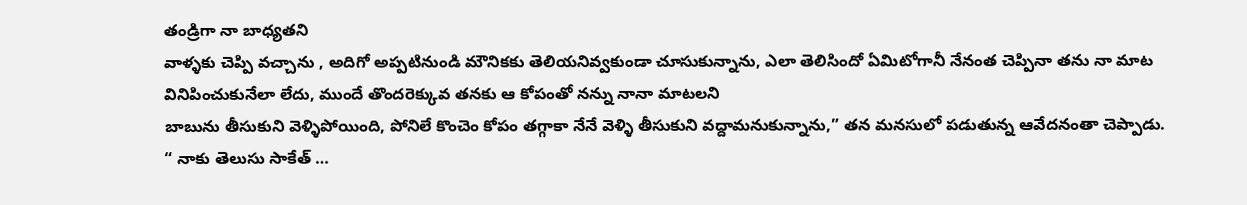తండ్రిగా నా బాధ్యతని
వాళ్ళకు చెప్పి వచ్చాను , అదిగో అప్పటినుండి మౌనికకు తెలియనివ్వకుండా చూసుకున్నాను, ఎలా తెలిసిందో ఏమిటోగానీ నేనంత చెప్పినా తను నా మాట
వినిపించుకునేలా లేదు, ముందే తొందరెక్కువ తనకు ఆ కోపంతో నన్ను నానా మాటలని
బాబును తీసుకుని వెళ్ళిపోయింది, పోనిలే కొంచెం కోపం తగ్గాకా నేనే వెళ్ళి తీసుకుని వద్దామనుకున్నాను,” తన మనసులో పడుతున్న ఆవేదనంతా చెప్పాడు.
“ నాకు తెలుసు సాకేత్ …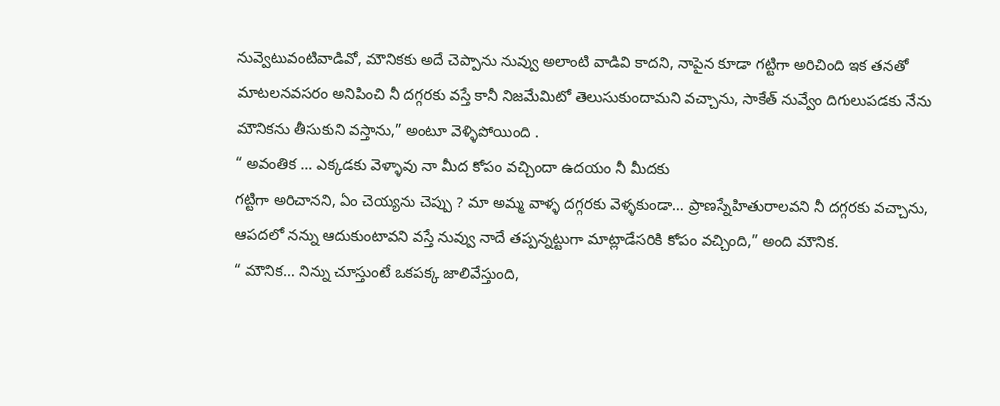నువ్వెటువంటివాడివో, మౌనికకు అదే చెప్పాను నువ్వు అలాంటి వాడివి కాదని, నాపైన కూడా గట్టిగా అరిచింది ఇక తనతో మాటలనవసరం అనిపించి నీ దగ్గరకు వస్తే కానీ నిజమేమిటో తెలుసుకుందామని వచ్చాను, సాకేత్ నువ్వేం దిగులుపడకు నేను మౌనికను తీసుకుని వస్తాను,” అంటూ వెళ్ళిపోయింది .
“ అవంతిక … ఎక్కడకు వెళ్ళావు నా మీద కోపం వచ్చిందా ఉదయం నీ మీదకు
గట్టిగా అరిచానని, ఏం చెయ్యను చెప్పు ? మా అమ్మ వాళ్ళ దగ్గరకు వెళ్ళకుండా… ప్రాణస్నేహితురాలవని నీ దగ్గరకు వచ్చాను, ఆపదలో నన్ను ఆదుకుంటావని వస్తే నువ్వు నాదే తప్పన్నట్టుగా మాట్లాడేసరికి కోపం వచ్చింది,” అంది మౌనిక.
“ మౌనిక… నిన్ను చూస్తుంటే ఒకపక్క జాలివేస్తుంది,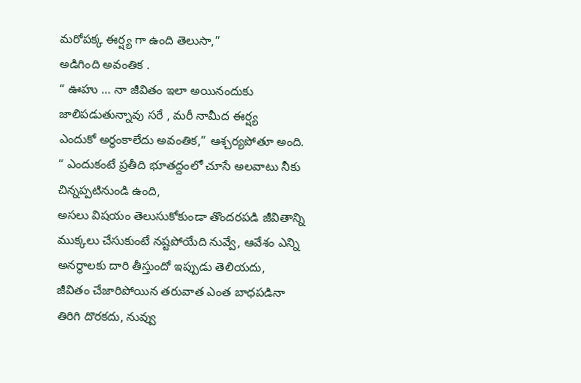మరోపక్క ఈర్ష్య గా ఉంది తెలుసా,”
అడిగింది అవంతిక .
“ ఊహు … నా జీవితం ఇలా అయినందుకు జాలిపడుతున్నావు సరే , మరీ నామీద ఈర్ష్య
ఎందుకో అర్థంకాలేదు అవంతిక,” ఆశ్చర్యపోతూ అంది.
“ ఎందుకంటే ప్రతీది భూతద్దంలో చూసే అలవాటు నీకు చిన్నప్పటినుండి ఉంది,
అసలు విషయం తెలుసుకోకుండా తొందరపడి జీవితాన్ని ముక్కలు చేసుకుంటే నష్టపోయేది నువ్వే, ఆవేశం ఎన్ని అనర్థాలకు దారి తీస్తుందో ఇప్పుడు తెలియదు,
జీవితం చేజారిపోయిన తరువాత ఎంత బాధపడినా తిరిగి దొరకదు, నువ్వు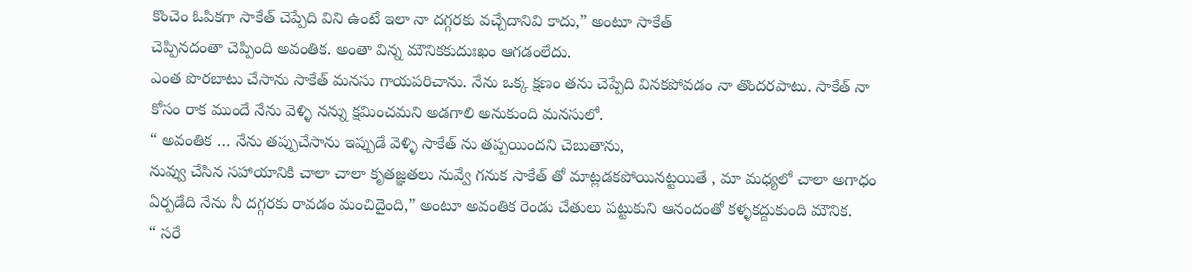కొంచెం ఓపికగా సాకేత్ చెప్పేది విని ఉంటే ఇలా నా దగ్గరకు వచ్చేదానివి కాదు,” అంటూ సాకేత్
చెప్పినదంతా చెప్పింది అవంతిక. అంతా విన్న మౌనికకుదుఃఖం ఆగడంలేదు.
ఎంత పొరబాటు చేసాను సాకేత్ మనసు గాయపరిచాను. నేను ఒక్క క్షణం తను చెప్పేది వినకపోవడం నా తొందరపాటు. సాకేత్ నా కోసం రాక ముందే నేను వెళ్ళి నన్ను క్షమించమని అడగాలి అనుకుంది మనసులో.
“ అవంతిక … నేను తప్పుచేసాను ఇప్పుడే వెళ్ళి సాకేత్ ను తప్పయిందని చెబుతాను,
నువ్వు చేసిన సహాయానికి చాలా చాలా కృతజ్ఞతలు నువ్వే గనుక సాకేత్ తో మాట్లడకపోయినట్టయితే , మా మధ్యలో చాలా అగాధం ఏర్పడేది నేను నీ దగ్గరకు రావడం మంచిదైంది,” అంటూ అవంతిక రెండు చేతులు పట్టుకుని ఆనందంతో కళ్ళకద్దుకుంది మౌనిక.
“ సరే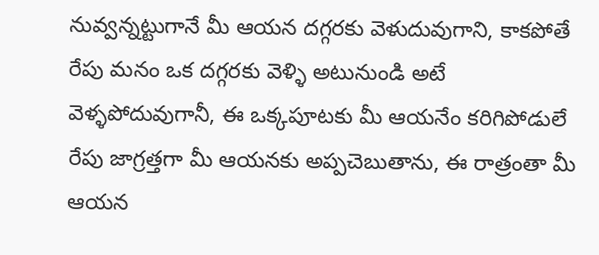నువ్వన్నట్టుగానే మీ ఆయన దగ్గరకు వెళుదువుగాని, కాకపోతే రేపు మనం ఒక దగ్గరకు వెళ్ళి అటునుండి అటే వెళ్ళపోదువుగానీ, ఈ ఒక్కపూటకు మీ ఆయనేం కరిగిపోడులే రేపు జాగ్రత్తగా మీ ఆయనకు అప్పచెబుతాను, ఈ రాత్రంతా మీ ఆయన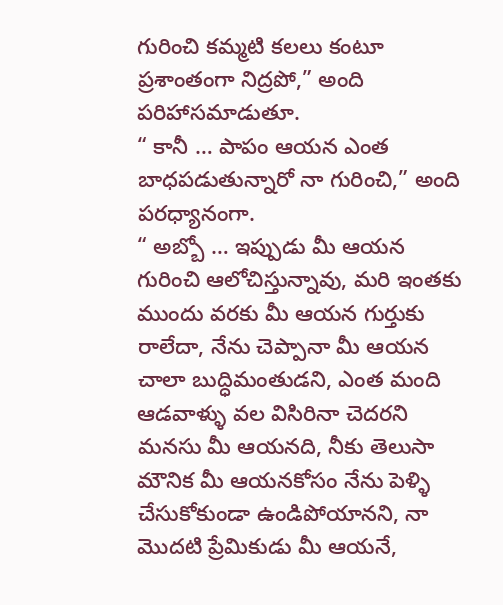గురించి కమ్మటి కలలు కంటూ ప్రశాంతంగా నిద్రపో,” అంది పరిహాసమాడుతూ.
“ కానీ … పాపం ఆయన ఎంత బాధపడుతున్నారో నా గురించి,” అంది పరధ్యానంగా.
“ అబ్బో … ఇప్పుడు మీ ఆయన గురించి ఆలోచిస్తున్నావు, మరి ఇంతకు ముందు వరకు మీ ఆయన గుర్తుకు రాలేదా, నేను చెప్పానా మీ ఆయన చాలా బుద్ధిమంతుడని, ఎంత మంది ఆడవాళ్ళు వల విసిరినా చెదరని మనసు మీ ఆయనది, నీకు తెలుసా మౌనిక మీ ఆయనకోసం నేను పెళ్ళి చేసుకోకుండా ఉండిపోయానని, నా మొదటి ప్రేమికుడు మీ ఆయనే,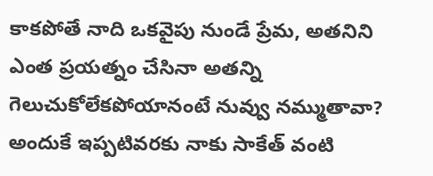కాకపోతే నాది ఒకవైపు నుండే ప్రేమ, అతనిని ఎంత ప్రయత్నం చేసినా అతన్ని గెలుచుకోలేకపోయానంటే నువ్వు నమ్ముతావా? అందుకే ఇప్పటివరకు నాకు సాకేత్ వంటి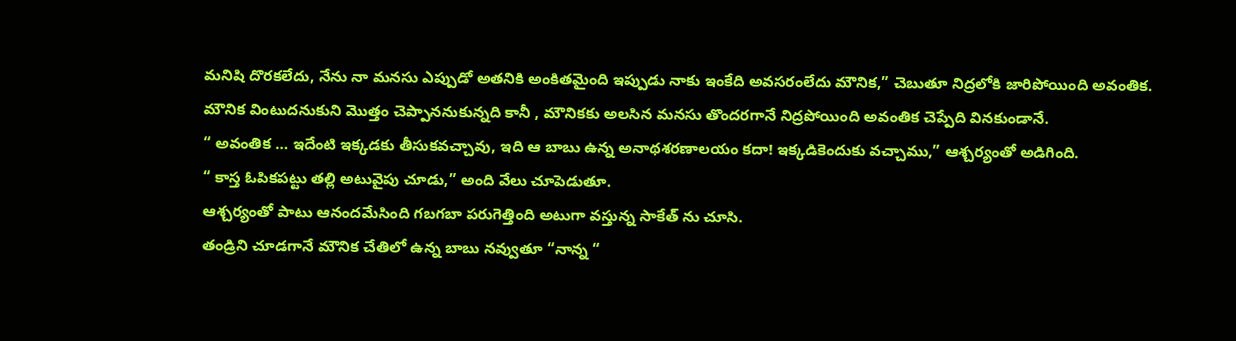మనిషి దొరకలేదు, నేను నా మనసు ఎప్పుడో అతనికి అంకితమైంది ఇప్పుడు నాకు ఇంకేది అవసరంలేదు మౌనిక,” చెబుతూ నిద్రలోకి జారిపోయింది అవంతిక.
మౌనిక వింటుదనుకుని మొత్తం చెప్పాననుకున్నది కానీ , మౌనికకు అలసిన మనసు తొందరగానే నిద్రపోయింది అవంతిక చెప్పేది వినకుండానే.
“ అవంతిక … ఇదేంటి ఇక్కడకు తీసుకవచ్చావు, ఇది ఆ బాబు ఉన్న అనాథశరణాలయం కదా! ఇక్కడికెందుకు వచ్చాము,” ఆశ్చర్యంతో అడిగింది.
“ కాస్త ఓపికపట్టు తల్లి అటువైపు చూడు,” అంది వేలు చూపెడుతూ.
ఆశ్చర్యంతో పాటు ఆనందమేసింది గబగబా పరుగెత్తింది అటుగా వస్తున్న సాకేత్ ను చూసి.
తండ్రిని చూడగానే మౌనిక చేతిలో ఉన్న బాబు నవ్వుతూ “నాన్న “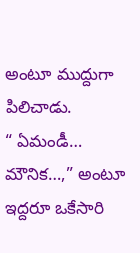అంటూ ముద్దుగా పిలిచాడు.
“ ఏమండీ… మౌనిక…,” అంటూ ఇద్దరూ ఒకేసారి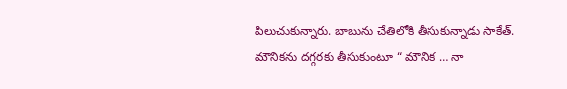పిలుచుకున్నారు. బాబును చేతిలోకి తీసుకున్నాడు సాకేత్. మౌనికను దగ్గరకు తీసుకుంటూ “ మౌనిక … నా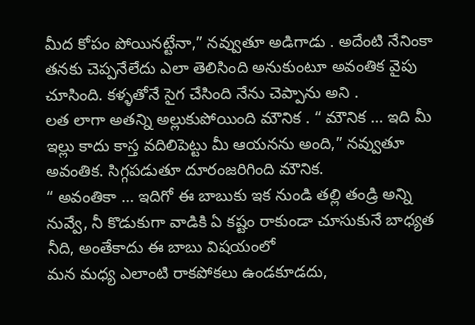మీద కోపం పోయినట్టేనా,” నవ్వుతూ అడిగాడు . అదేంటి నేనింకా తనకు చెప్పనేలేదు ఎలా తెలిసింది అనుకుంటూ అవంతిక వైపు చూసింది. కళ్ళతోనే సైగ చేసింది నేను చెప్పాను అని .
లత లాగా అతన్ని అల్లుకుపోయింది మౌనిక . “ మౌనిక … ఇది మీ ఇల్లు కాదు కాస్త వదిలిపెట్టు మీ ఆయనను అంది,” నవ్వుతూ అవంతిక. సిగ్గపడుతూ దూరంజరిగింది మౌనిక.
“ అవంతికా … ఇదిగో ఈ బాబుకు ఇక నుండి తల్లి తండ్రి అన్ని నువ్వే, నీ కొడుకుగా వాడికి ఏ కష్టం రాకుండా చూసుకునే బాధ్యత నీది, అంతేకాదు ఈ బాబు విషయంలో
మన మధ్య ఎలాంటి రాకపోకలు ఉండకూడదు,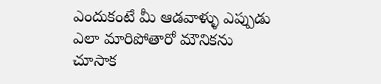ఎందుకంటే మీ ఆడవాళ్ళు ఎప్పుడు
ఎలా మారిపోతారో మౌనికను చూసాక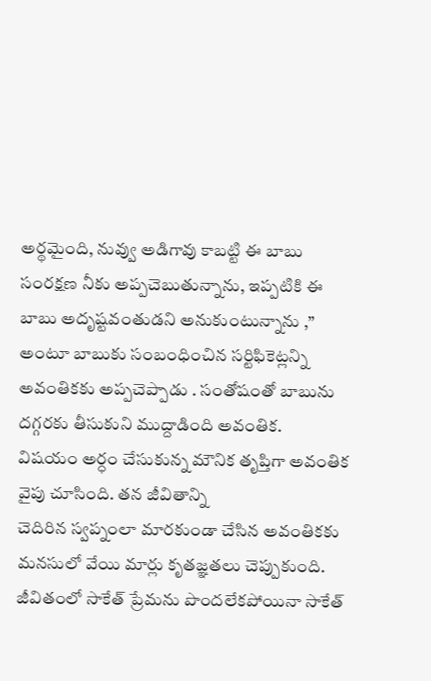అర్థమైంది, నువ్వు అడిగావు కాబట్టి ఈ బాబు సంరక్షణ నీకు అప్పచెబుతున్నాను, ఇప్పటికి ఈ బాబు అదృష్టవంతుడని అనుకుంటున్నాను ,” అంటూ బాబుకు సంబంధించిన సర్టిఫికెట్లన్ని అవంతికకు అప్పచెప్పాడు . సంతోషంతో బాబును దగ్గరకు తీసుకుని ముద్దాడింది అవంతిక.
విషయం అర్ధం చేసుకున్న మౌనిక తృప్తిగా అవంతిక వైపు చూసింది. తన జీవితాన్ని
చెదిరిన స్వప్నంలా మారకుండా చేసిన అవంతికకు మనసులో వేయి మార్లు కృతజ్ఞతలు చెప్పుకుంది. జీవితంలో సాకేత్ ప్రేమను పొందలేకపోయినా సాకేత్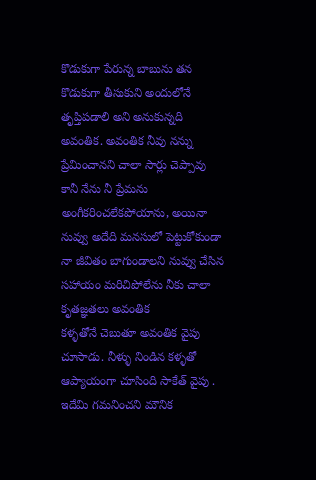కొడుకుగా పేరున్న బాబును తన కొడుకుగా తీసుకుని అందులోనే తృప్తిపడాలి అని అనుకున్నది
అవంతిక. అవంతిక నీవు నన్ను ప్రేమించానని చాలా సార్లు చెప్పావు కానీ నేను నీ ప్రేమను అంగీకరించలేకపోయాను, అయినా నువ్వు అదేది మనసులో పెట్టుకోకుండా నా జీవితం బాగుండాలని నువ్వు చేసిన సహాయం మరిచిపోలేను నీకు చాలా కృతజ్ఞతలు అవంతిక
కళ్ళతోనే చెబుతూ అవంతిక వైపు చూసాడు. నీళ్ళు నిండిన కళ్ళతో ఆప్యాయంగా చూసింది సాకేత్ వైపు . ఇదేమి గమనించని మౌనిక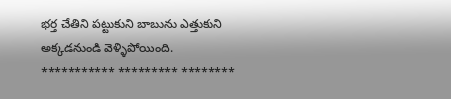భర్త చేతిని పట్టుకుని బాబును ఎత్తుకుని అక్కడనుండి వెళ్ళిపోయింది.
*********** ********* ********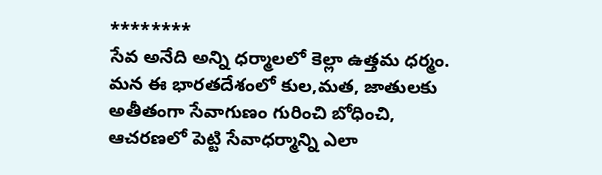********
సేవ అనేది అన్ని ధర్మాలలో కెల్లా ఉత్తమ ధర్మం. మన ఈ భారతదేశంలో కుల,మత, జాతులకు అతీతంగా సేవాగుణం గురించి బోధించి, ఆచరణలో పెట్టి సేవాధర్మాన్ని ఎలా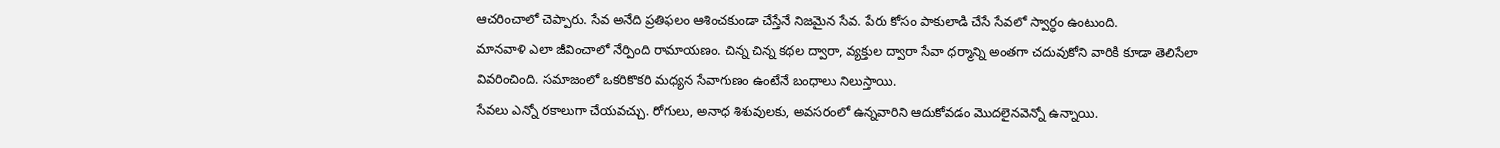ఆచరించాలో చెప్పారు. సేవ అనేది ప్రతిఫలం ఆశించకుండా చేస్తేనే నిజమైన సేవ. పేరు కోసం పాకులాడి చేసే సేవలో స్వార్ధం ఉంటుంది.
మానవాళి ఎలా జీవించాలో నేర్పింది రామాయణం. చిన్న చిన్న కథల ద్వారా, వ్యక్తుల ద్వారా సేవా ధర్మాన్ని అంతగా చదువుకోని వారికి కూడా తెలిసేలా వివరించింది. సమాజంలో ఒకరికొకరి మధ్యన సేవాగుణం ఉంటేనే బంధాలు నిలుస్తాయి.
సేవలు ఎన్నో రకాలుగా చేయవచ్చు. రోగులు, అనాధ శిశువులకు, అవసరంలో ఉన్నవారిని ఆదుకోవడం మొదలైనవెన్నో ఉన్నాయి.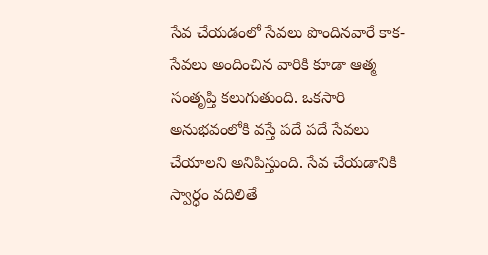సేవ చేయడంలో సేవలు పొందినవారే కాక- సేవలు అందించిన వారికి కూడా ఆత్మ సంతృప్తి కలుగుతుంది. ఒకసారి అనుభవంలోకి వస్తే పదే పదే సేవలు చేయాలని అనిపిస్తుంది. సేవ చేయడానికి స్వార్ధం వదిలితే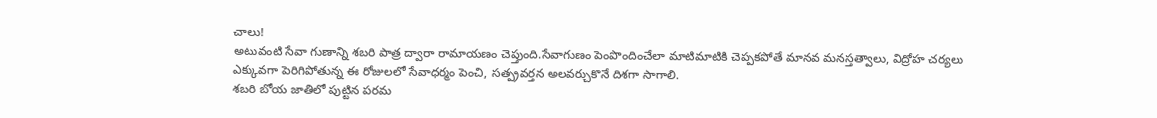చాలు!
అటువంటి సేవా గుణాన్ని శబరి పాత్ర ద్వారా రామాయణం చెప్తుంది.సేవాగుణం పెంపొందించేలా మాటిమాటికి చెప్పకపోతే మానవ మనస్తత్వాలు, విద్రోహ చర్యలు ఎక్కువగా పెరిగిపోతున్న ఈ రోజులలో సేవాధర్మం పెంచి, సత్ప్రవర్తన అలవర్చుకొనే దిశగా సాగాలి.
శబరి బోయ జాతిలో పుట్టిన పరమ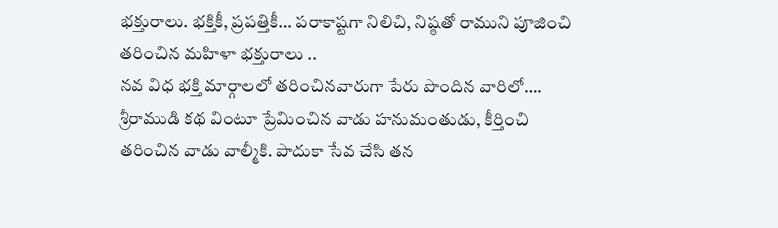భక్తురాలు. భక్తికీ, ప్రపత్తికీ… పరాకాష్టగా నిలిచి, నిష్ఠతో రాముని పూజించి తరించిన మహిళా భక్తురాలు ..
నవ విధ భక్తి మార్గాలలో తరించినవారుగా పేరు పొందిన వారిలో…. శ్రీరాముడి కథ వింటూ ప్రేమించిన వాడు హనుమంతుడు, కీర్తించి తరించిన వాడు వాల్మీకి. పాదుకా సేవ చేసి తన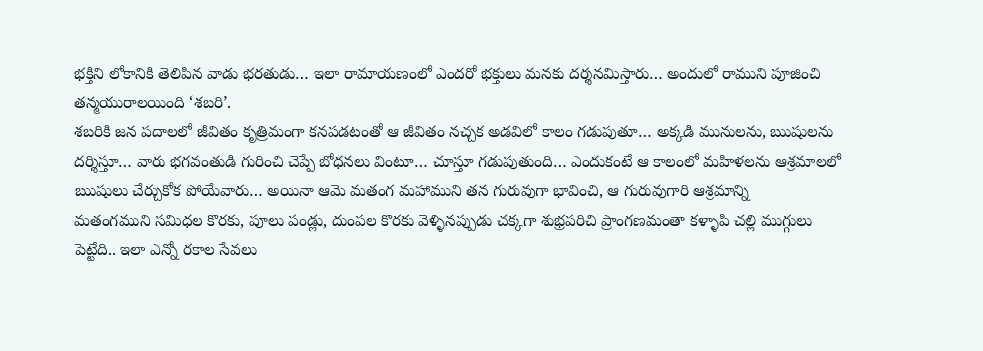భక్తిని లోకానికి తెలిపిన వాడు భరతుడు… ఇలా రామాయణంలో ఎందరో భక్తులు మనకు దర్శనమిస్తారు… అందులో రాముని పూజించి తన్మయురాలయింది ‘శబరి’.
శబరికి జన పదాలలో జీవితం కృత్రిమంగా కనపడటంతో ఆ జీవితం నచ్చక అడవిలో కాలం గడుపుతూ… అక్కడి మునులను, ఋషులను దర్శిస్తూ… వారు భగవంతుడి గురించి చెప్పే బోధనలు వింటూ… చూస్తూ గడుపుతుంది… ఎందుకంటే ఆ కాలంలో మహిళలను ఆశ్రమాలలో ఋషులు చేర్చుకోక పోయేవారు… అయినా ఆమె మతంగ మహాముని తన గురువుగా భావించి, ఆ గురువుగారి ఆశ్రమాన్ని
మతంగముని సమిధల కొరకు, పూలు పండ్లు, దుంపల కొరకు వెళ్ళినప్పుడు చక్కగా శుభ్రపరిచి ప్రాంగణమంతా కళ్ళాపి చల్లి ముగ్గులు పెట్టేది.. ఇలా ఎన్నో రకాల సేవలు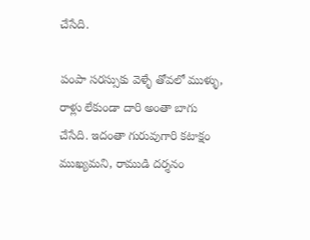చేసేది.

పంపా సరస్సుకు వెళ్ళే తోవలో ముళ్ళు, రాళ్లు లేకుండా దారి అంతా బాగు చేసేది. ఇదంతా గురువుగారి కటాక్షం ముఖ్యమని, రాముడి దర్శనం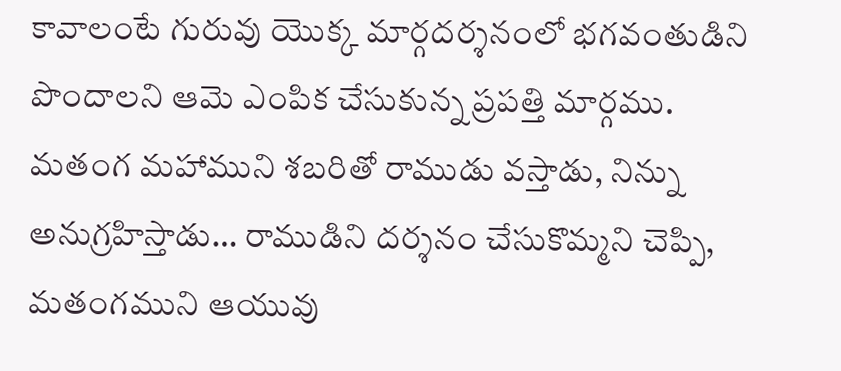కావాలంటే గురువు యొక్క మార్గదర్శనంలో భగవంతుడిని పొందాలని ఆమె ఎంపిక చేసుకున్న ప్రపత్తి మార్గము.
మతంగ మహాముని శబరితో రాముడు వస్తాడు, నిన్ను అనుగ్రహిస్తాడు… రాముడిని దర్శనం చేసుకొమ్మని చెప్పి, మతంగముని ఆయువు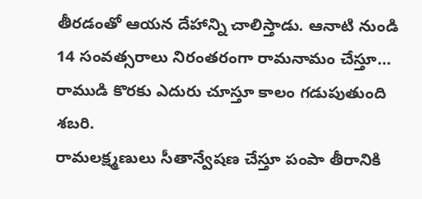తీరడంతో ఆయన దేహాన్ని చాలిస్తాడు. ఆనాటి నుండి 14 సంవత్సరాలు నిరంతరంగా రామనామం చేస్తూ… రాముడి కొరకు ఎదురు చూస్తూ కాలం గడుపుతుంది శబరి.
రామలక్ష్మణులు సీతాన్వేషణ చేస్తూ పంపా తీరానికి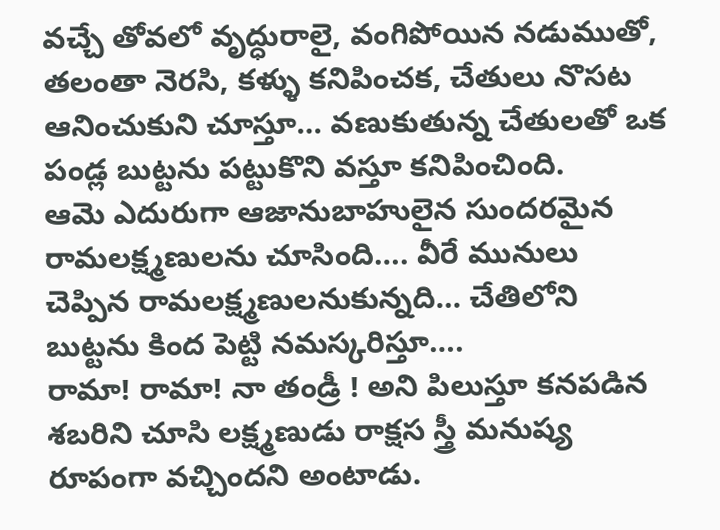వచ్చే తోవలో వృద్ధురాలై, వంగిపోయిన నడుముతో, తలంతా నెరసి, కళ్ళు కనిపించక, చేతులు నొసట ఆనించుకుని చూస్తూ… వణుకుతున్న చేతులతో ఒక పండ్ల బుట్టను పట్టుకొని వస్తూ కనిపించింది.
ఆమె ఎదురుగా ఆజానుబాహులైన సుందరమైన రామలక్ష్మణులను చూసింది…. వీరే మునులు చెప్పిన రామలక్ష్మణులనుకున్నది… చేతిలోని బుట్టను కింద పెట్టి నమస్కరిస్తూ….
రామా! రామా! నా తండ్రీ ! అని పిలుస్తూ కనపడిన శబరిని చూసి లక్ష్మణుడు రాక్షస స్త్రీ మనుష్య రూపంగా వచ్చిందని అంటాడు.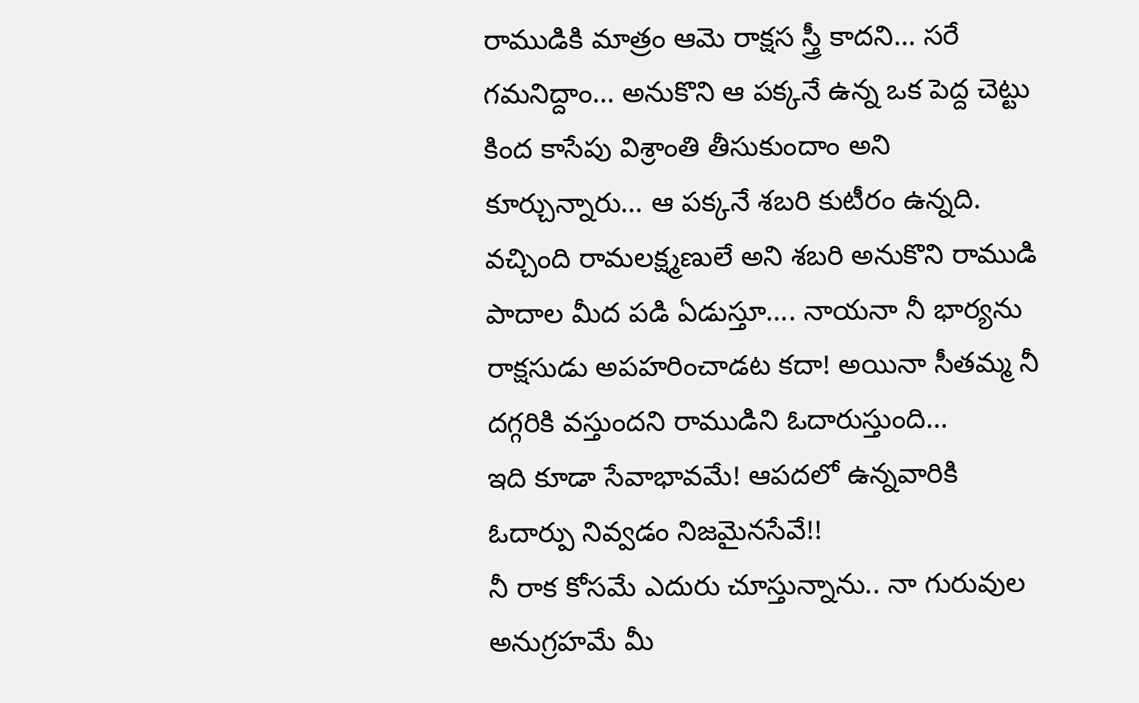రాముడికి మాత్రం ఆమె రాక్షస స్త్రీ కాదని… సరే గమనిద్దాం… అనుకొని ఆ పక్కనే ఉన్న ఒక పెద్ద చెట్టు కింద కాసేపు విశ్రాంతి తీసుకుందాం అని కూర్చున్నారు… ఆ పక్కనే శబరి కుటీరం ఉన్నది.
వచ్చింది రామలక్ష్మణులే అని శబరి అనుకొని రాముడి పాదాల మీద పడి ఏడుస్తూ…. నాయనా నీ భార్యను రాక్షసుడు అపహరించాడట కదా! అయినా సీతమ్మ నీ దగ్గరికి వస్తుందని రాముడిని ఓదారుస్తుంది…
ఇది కూడా సేవాభావమే! ఆపదలో ఉన్నవారికి ఓదార్పు నివ్వడం నిజమైనసేవే!!
నీ రాక కోసమే ఎదురు చూస్తున్నాను.. నా గురువుల అనుగ్రహమే మీ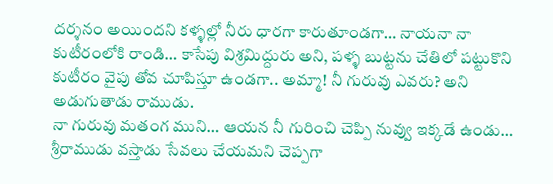దర్శనం అయిందని కళ్ళల్లో నీరు ధారగా కారుతూండగా… నాయనా నా కుటీరంలోకి రాండి… కాసేపు విశ్రమిద్దురు అని, పళ్ళ బుట్టను చేతిలో పట్టుకొని కుటీరం వైపు తోవ చూపిస్తూ ఉండగా.. అమ్మా! నీ గురువు ఎవరు? అని అడుగుతాడు రాముడు.
నా గురువు మతంగ ముని… ఆయన నీ గురించి చెప్పి నువ్వు ఇక్కడే ఉండు… శ్రీరాముడు వస్తాడు సేవలు చేయమని చెప్పగా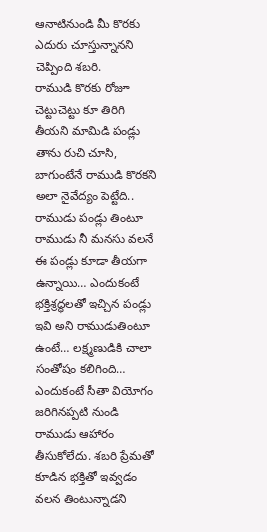ఆనాటినుండి మీ కొరకు ఎదురు చూస్తున్నానని చెప్పింది శబరి.
రాముడి కొరకు రోజూ చెట్టుచెట్టు కూ తిరిగి తీయని మామిడి పండ్లు తాను రుచి చూసి, బాగుంటేనే రాముడి కొరకని అలా నైవేద్యం పెట్టేది..
రాముడు పండ్లు తింటూ రాముడు నీ మనసు వలనే ఈ పండ్లు కూడా తీయగా ఉన్నాయి… ఎందుకంటే భక్తిశ్రద్ధలతో ఇచ్చిన పండ్లు ఇవి అని రాముడుతింటూ ఉంటే… లక్ష్మణుడికి చాలా సంతోషం కలిగింది… ఎందుకంటే సీతా వియోగం జరిగినప్పటి నుండి రాముడు ఆహారం తీసుకోలేదు. శబరి ప్రేమతో కూడిన భక్తితో ఇవ్వడం వలన తింటున్నాడని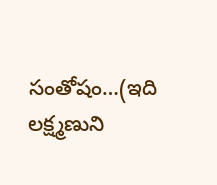సంతోషం…(ఇది లక్ష్మణుని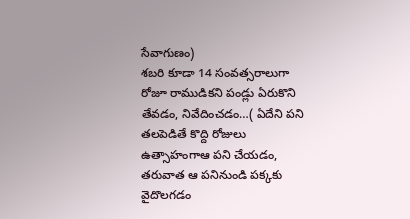సేవాగుణం)
శబరి కూడా 14 సంవత్సరాలుగా రోజూ రాముడికని పండ్లు ఏరుకొని తేవడం, నివేదించడం…( ఏదేని పని తలపెడితే కొద్ది రోజులు ఉత్సాహంగాఆ పని చేయడం, తరువాత ఆ పనినుండి పక్కకు వైదొలగడం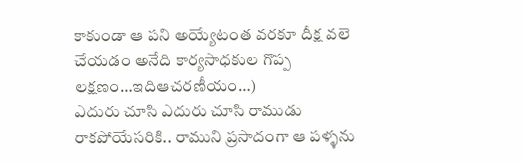కాకుండా ఆ పని అయ్యేటంత వరకూ దీక్ష వలె చేయడం అనేది కార్యసాధకుల గొప్ప లక్షణం…ఇదిఆచరణీయం…)
ఎదురు చూసి ఎదురు చూసి రాముడు రాకపోయేసరికి.. రాముని ప్రసాదంగా ఆ పళ్ళను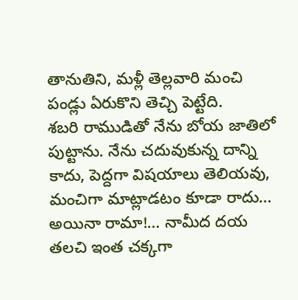తానుతిని, మళ్లీ తెల్లవారి మంచి పండ్లు ఏరుకొని తెచ్చి పెట్టేది.
శబరి రాముడితో నేను బోయ జాతిలో పుట్టాను. నేను చదువుకున్న దాన్ని కాదు, పెద్దగా విషయాలు తెలియవు, మంచిగా మాట్లాడటం కూడా రాదు… అయినా రామా!… నామీద దయ తలచి ఇంత చక్కగా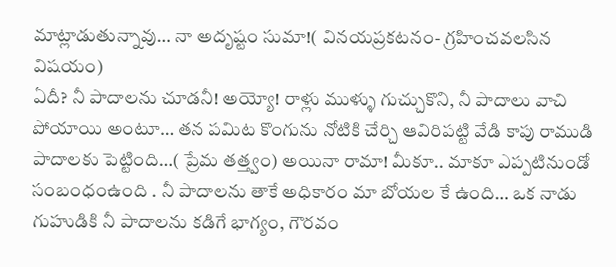మాట్లాడుతున్నావు… నా అదృష్టం సుమా!( వినయప్రకటనం- గ్రహించవలసిన విషయం)
ఏదీ? నీ పాదాలను చూడనీ! అయ్యో! రాళ్లు ముళ్ళు గుచ్చుకొని, నీ పాదాలు వాచి పోయాయి అంటూ… తన పమిట కొంగును నోటికి చేర్చి ఆవిరిపట్టి వేడి కాపు రాముడి పాదాలకు పెట్టింది…( ప్రేమ తత్త్వం) అయినా రామా! మీకూ.. మాకూ ఎప్పటినుండో సంబంధంఉంది . నీ పాదాలను తాకే అధికారం మా బోయల కే ఉంది… ఒక నాడు గుహుడికి నీ పాదాలను కడిగే భాగ్యం, గౌరవం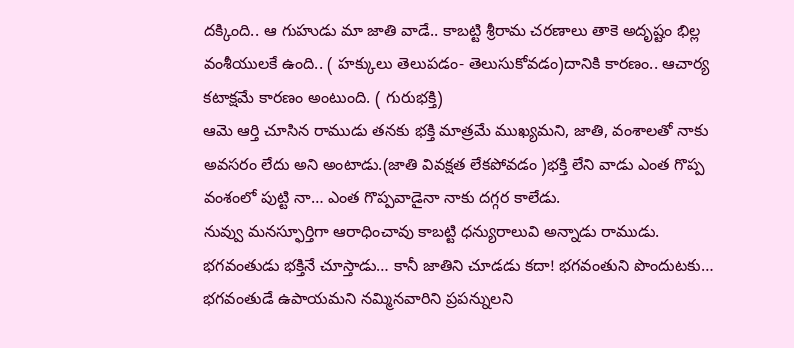దక్కింది.. ఆ గుహుడు మా జాతి వాడే.. కాబట్టి శ్రీరామ చరణాలు తాకె అదృష్టం భిల్ల వంశీయులకే ఉంది.. ( హక్కులు తెలుపడం- తెలుసుకోవడం)దానికి కారణం.. ఆచార్య కటాక్షమే కారణం అంటుంది. ( గురుభక్తి)
ఆమె ఆర్తి చూసిన రాముడు తనకు భక్తి మాత్రమే ముఖ్యమని, జాతి, వంశాలతో నాకు అవసరం లేదు అని అంటాడు.(జాతి వివక్షత లేకపోవడం )భక్తి లేని వాడు ఎంత గొప్ప వంశంలో పుట్టి నా… ఎంత గొప్పవాడైనా నాకు దగ్గర కాలేడు.
నువ్వు మనస్ఫూర్తిగా ఆరాధించావు కాబట్టి ధన్యురాలువి అన్నాడు రాముడు.
భగవంతుడు భక్తినే చూస్తాడు… కానీ జాతిని చూడడు కదా! భగవంతుని పొందుటకు… భగవంతుడే ఉపాయమని నమ్మినవారిని ప్రపన్నులని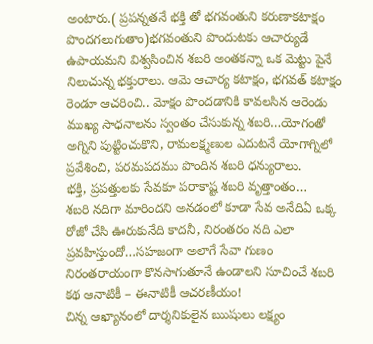అంటారు.( ప్రపన్నతనే భక్తి తో భగవంతుని కరుణాకటాక్షం పొందగలుగుతాం)భగవంతుని పొందుటకు ఆచార్యుడే
ఉపాయమని విశ్వసించిన శబరి అంతకన్నా ఒక మెట్టు పైనే నిలుచున్న భక్తురాలు. ఆమె ఆచార్య కటాక్షం, భగవత్ కటాక్షం రెండూ ఆచరించి.. మోక్షం పొందడానికి కావలసిన ఆరెండు ముఖ్య సాధనాలను స్వంతం చేసుకున్న శబరి…యోగంతో అగ్నిని పుట్టించుకొని, రామలక్ష్మణుల ఎదుటనే యోగాగ్నిలో ప్రవేశించి, పరమపదము పొందిన శబరి ధన్యురాలు.
భక్తి, ప్రపత్తులకు సేవకూ పరాకాష్ట శబరి వృత్తాంతం…
శబరి నదిగా మారిందని అనడంలో కూడా సేవ అనేదిఏ ఒక్క రోజో చేసి ఊరుకునేది కాదనీ, నిరంతరం నది ఎలా ప్రవహిస్తుందో…సహజంగా అలాగే సేవా గుణం నిరంతరాయంగా కొనసాగుతూనే ఉండాలని సూచించే శబరి కథ ఆనాటికీ – ఈనాటికీ ఆచరణీయం!
చిన్న ఆఖ్యానంలో దార్శనికులైన ఋషులు లక్ష్యం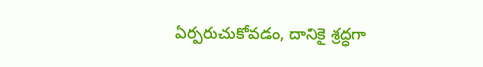ఏర్పరుచుకోవడం, దానికై శ్రద్ధగా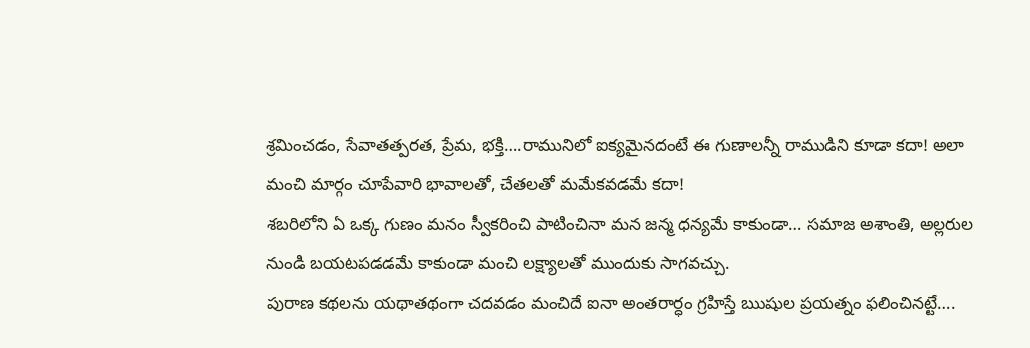శ్రమించడం, సేవాతత్పరత, ప్రేమ, భక్తి….రామునిలో ఐక్యమైనదంటే ఈ గుణాలన్నీ రాముడిని కూడా కదా! అలా మంచి మార్గం చూపేవారి భావాలతో, చేతలతో మమేకవడమే కదా!
శబరిలోని ఏ ఒక్క గుణం మనం స్వీకరించి పాటించినా మన జన్మ ధన్యమే కాకుండా… సమాజ అశాంతి, అల్లరుల నుండి బయటపడడమే కాకుండా మంచి లక్ష్యాలతో ముందుకు సాగవచ్చు.
పురాణ కథలను యథాతథంగా చదవడం మంచిదే ఐనా అంతరార్ధం గ్రహిస్తే ఋషుల ప్రయత్నం ఫలించినట్టే….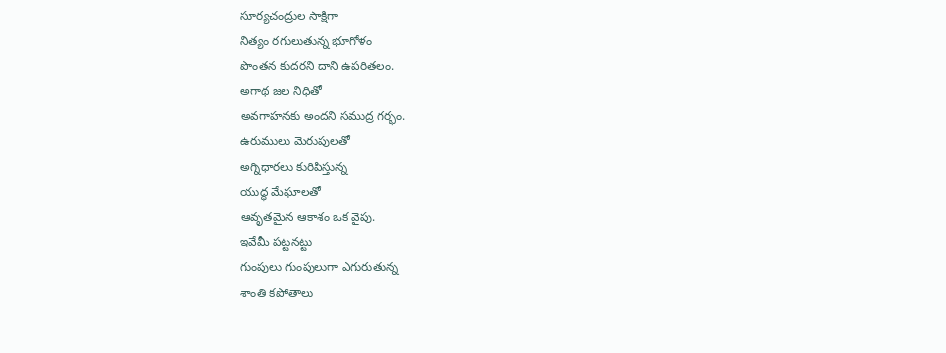సూర్యచంద్రుల సాక్షిగా
నిత్యం రగులుతున్న భూగోళం
పొంతన కుదరని దాని ఉపరితలం.
అగాథ జల నిధితో
అవగాహనకు అందని సముద్ర గర్భం.
ఉరుములు మెరుపులతో
అగ్నిధారలు కురిపిస్తున్న
యుద్ధ మేఘాలతో
ఆవృతమైన ఆకాశం ఒక వైపు.
ఇవేమీ పట్టనట్టు
గుంపులు గుంపులుగా ఎగురుతున్న
శాంతి కపోతాలు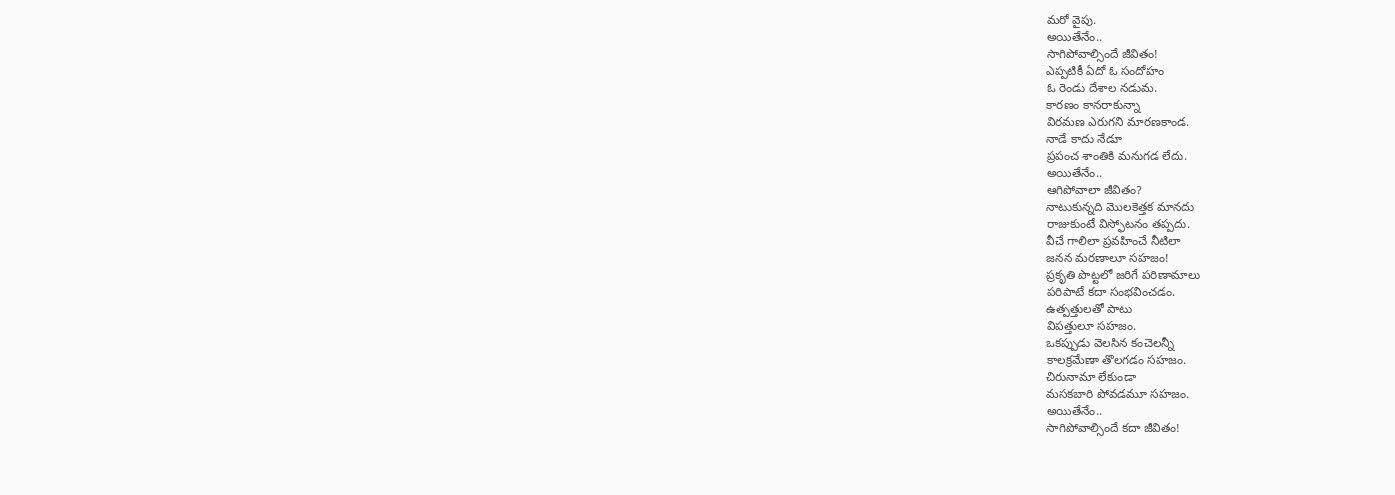మరో వైపు.
అయితేనేం..
సాగిపోవాల్సిందే జీవితం!
ఎప్పటికీ ఏదో ఓ సందోహం
ఓ రెండు దేశాల నడుమ.
కారణం కానరాకున్నా
విరమణ ఎరుగని మారణకాండ.
నాడే కాదు నేడూ
ప్రపంచ శాంతికి మనుగడ లేదు.
అయితేనేం..
ఆగిపోవాలా జీవితం?
నాటుకున్నది మొలకెత్తక మానదు
రాజుకుంటే విస్ఫోటనం తప్పదు.
వీచే గాలిలా ప్రవహించే నీటిలా
జనన మరణాలూ సహజం!
ప్రకృతి పొట్టలో జరిగే పరిణామాలు
పరిపాటే కదా సంభవించడం.
ఉత్పత్తులతో పాటు
విపత్తులూ సహజం.
ఒకప్పుడు వెలసిన కంచెలన్నీ
కాలక్రమేణా తొలగడం సహజం.
చిరునామా లేకుండా
మసకబారి పోవడమూ సహజం.
అయితేనేం..
సాగిపోవాల్సిందే కదా జీవితం!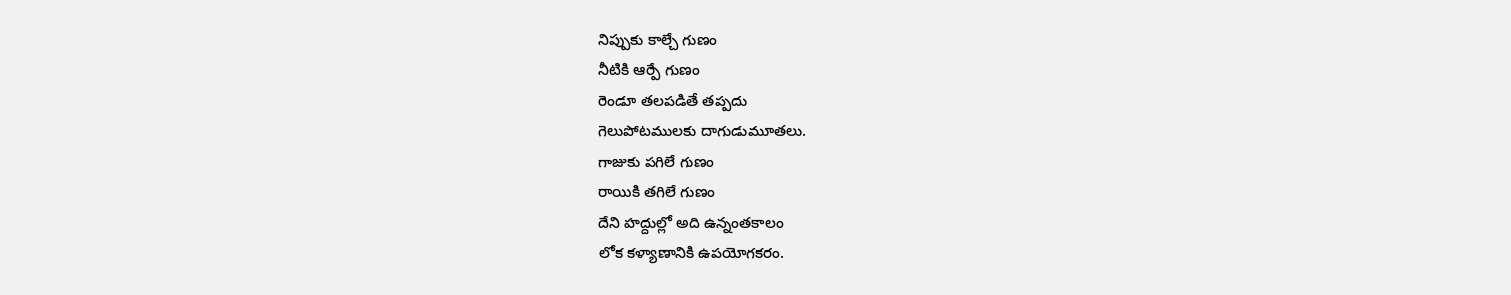నిప్పుకు కాల్చే గుణం
నీటికి ఆర్పే గుణం
రెండూ తలపడితే తప్పదు
గెలుపోటములకు దాగుడుమూతలు.
గాజుకు పగిలే గుణం
రాయికి తగిలే గుణం
దేని హద్దుల్లో అది ఉన్నంతకాలం
లోక కళ్యాణానికి ఉపయోగకరం.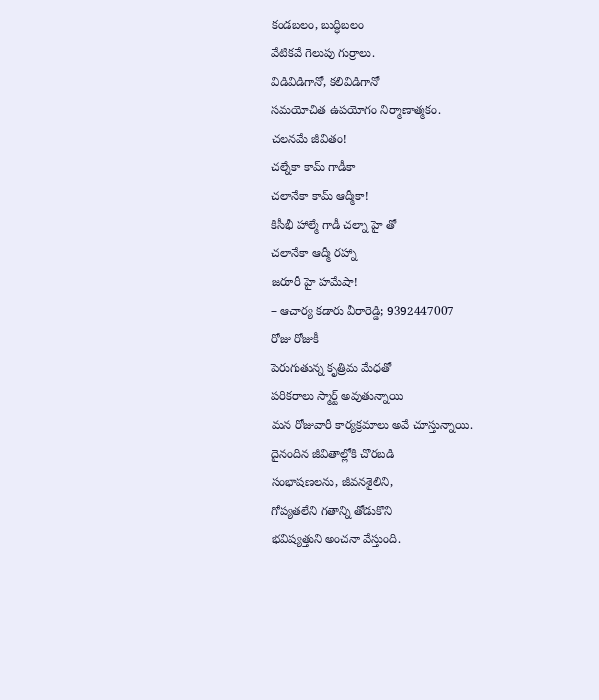కండబలం, బుద్ధిబలం
వేటికవే గెలుపు గుర్రాలు.
విడివిడిగానో, కలివిడిగానో
సమయోచిత ఉపయోగం నిర్మాణాత్మకం.
చలనమే జీవితం!
చల్నేకా కామ్ గాడీకా
చలానేకా కామ్ ఆద్మీకా!
కిసీభీ హాల్మే గాడీ చల్నా హై తో
చలానేకా ఆద్మీ రహ్నా
జరూరీ హై హమేషా!
– ఆచార్య కడారు వీరారెడ్డి; 9392447007
రోజు రోజుకీ
పెరుగుతున్న కృత్రిమ మేధతో
పరికరాలు స్మార్ట్ అవుతున్నాయి
మన రోజువారీ కార్యక్రమాలు అవే చూస్తున్నాయి.
దైనందిన జీవితాల్లోకి చొరబడి
సంభాషణలను, జీవనశైలిని,
గోప్యతలేని గతాన్ని తోడుకొని
భవిష్యత్తుని అంచనా వేస్తుంది.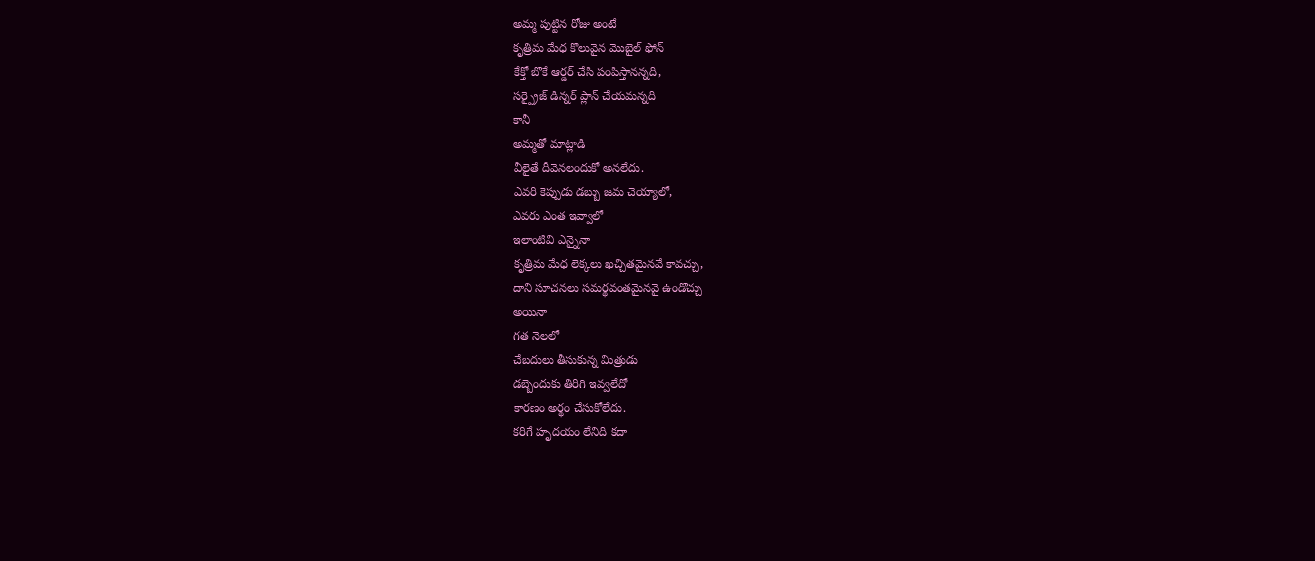అమ్మ పుట్టిన రోజు అంటే
కృత్రిమ మేధ కొలువైన మొబైల్ ఫోన్
కేక్తో బొకే ఆర్డర్ చేసి పంపిస్తానన్నది,
సర్ప్రైజ్ డిన్నర్ ప్లాన్ చేయమన్నది
కానీ
అమ్మతో మాట్లాడి
వీలైతే దీవెనలందుకో అనలేదు.
ఎవరి కెప్పుడు డబ్బు జమ చెయ్యాలో,
ఎవరు ఎంత ఇవ్వాలో
ఇలాంటివి ఎన్నైనా
కృత్రిమ మేధ లెక్కలు ఖచ్చితమైనవే కావచ్చు,
దాని సూచనలు సమర్థవంతమైనవై ఉండొచ్చు
అయినా
గత నెలలో
చేబదులు తీసుకున్న మిత్రుడు
డబ్బెందుకు తిరిగి ఇవ్వలేదో
కారణం అర్థం చేసుకోలేదు.
కరిగే హృదయం లేనిది కదా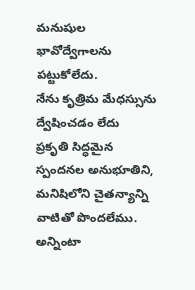మనుషుల భావోద్వేగాలను పట్టుకోలేదు.
నేను కృత్రిమ మేధస్సును
ద్వేషించడం లేదు
ప్రకృతి సిద్ధమైన స్పందనల అనుభూతిని,
మనిషిలోని చైతన్యాన్ని
వాటితో పొందలేము.
అన్నింటా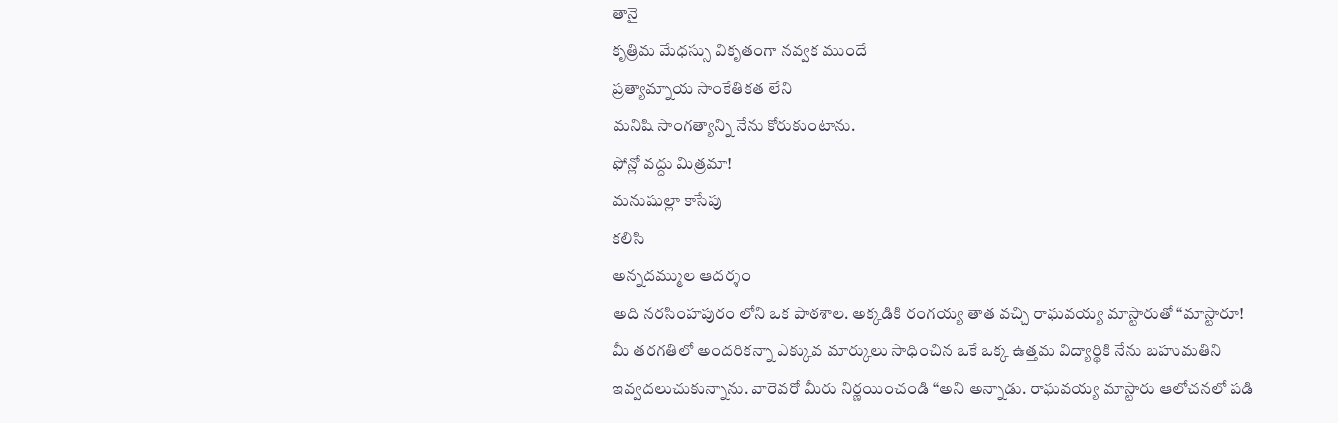తానై
కృత్రిమ మేధస్సు వికృతంగా నవ్వక ముందే
ప్రత్యామ్నాయ సాంకేతికత లేని
మనిషి సాంగత్యాన్ని నేను కోరుకుంటాను.
ఫోన్లో వద్దు మిత్రమా!
మనుషుల్లా కాసేపు
కలిసి
అన్నదమ్ముల ఆదర్శం
అది నరసింహపురం లోని ఒక పాఠశాల. అక్కడికి రంగయ్య తాత వచ్చి రాఘవయ్య మాస్టారుతో “మాస్టారూ! మీ తరగతిలో అందరికన్నా ఎక్కువ మార్కులు సాధించిన ఒకే ఒక్క ఉత్తమ విద్యార్థికి నేను బహుమతిని ఇవ్వదలుచుకున్నాను. వారెవరో మీరు నిర్ణయించండి “అని అన్నాడు. రాఘవయ్య మాస్టారు ఆలోచనలో పడి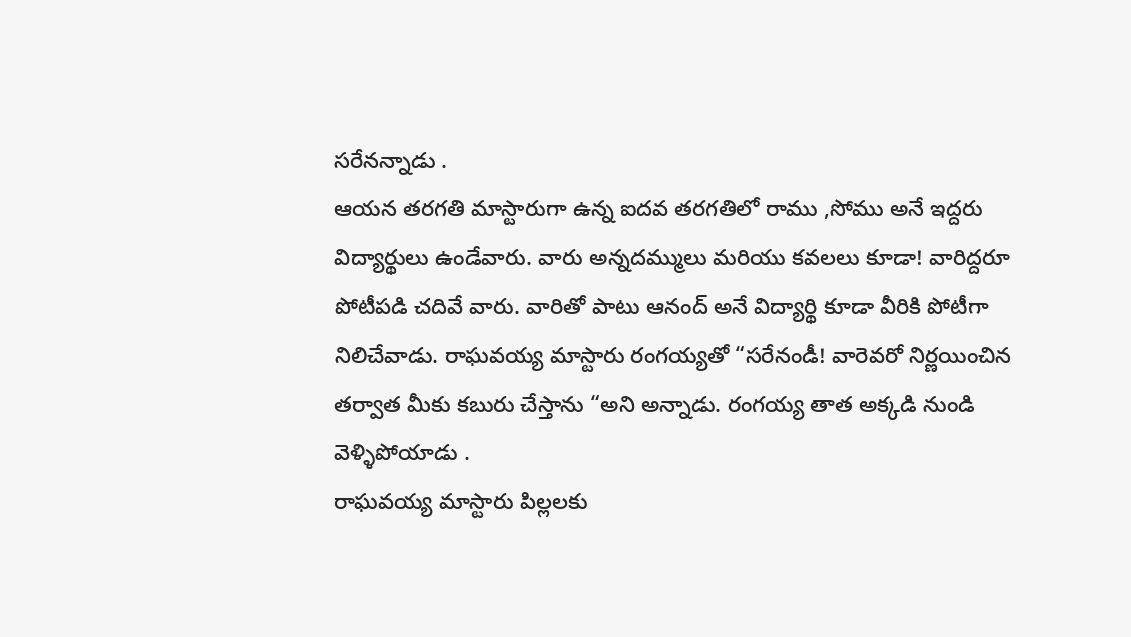సరేనన్నాడు .
ఆయన తరగతి మాస్టారుగా ఉన్న ఐదవ తరగతిలో రాము ,సోము అనే ఇద్దరు విద్యార్థులు ఉండేవారు. వారు అన్నదమ్ములు మరియు కవలలు కూడా! వారిద్దరూ పోటీపడి చదివే వారు. వారితో పాటు ఆనంద్ అనే విద్యార్థి కూడా వీరికి పోటీగా నిలిచేవాడు. రాఘవయ్య మాస్టారు రంగయ్యతో “సరేనండీ! వారెవరో నిర్ణయించిన తర్వాత మీకు కబురు చేస్తాను “అని అన్నాడు. రంగయ్య తాత అక్కడి నుండి వెళ్ళిపోయాడు .
రాఘవయ్య మాస్టారు పిల్లలకు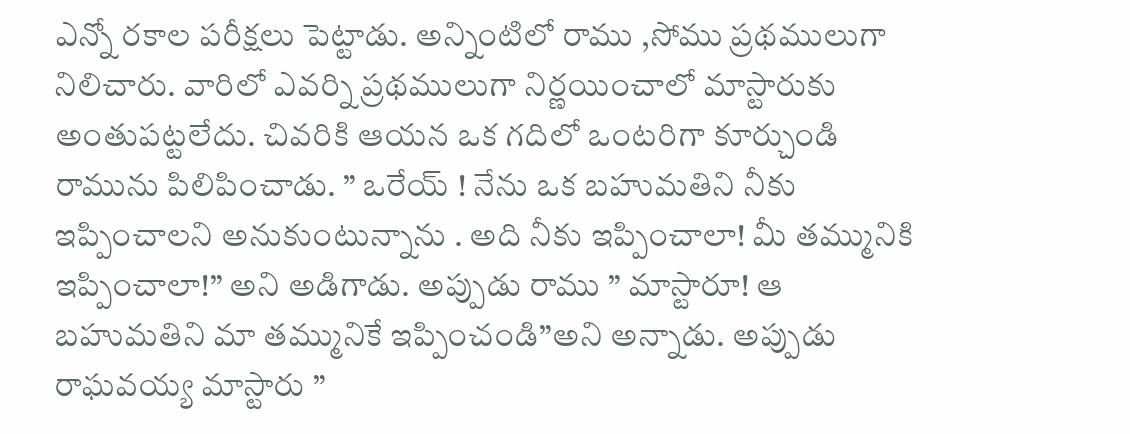ఎన్నో రకాల పరీక్షలు పెట్టాడు. అన్నింటిలో రాము ,సోము ప్రథములుగా నిలిచారు. వారిలో ఎవర్ని ప్రథములుగా నిర్ణయించాలో మాస్టారుకు అంతుపట్టలేదు. చివరికి ఆయన ఒక గదిలో ఒంటరిగా కూర్చుండి రామును పిలిపించాడు. ” ఒరేయ్ ! నేను ఒక బహుమతిని నీకు ఇప్పించాలని అనుకుంటున్నాను . అది నీకు ఇప్పించాలా! మీ తమ్మునికి ఇప్పించాలా!” అని అడిగాడు. అప్పుడు రాము ” మాస్టారూ! ఆ బహుమతిని మా తమ్మునికే ఇప్పించండి”అని అన్నాడు. అప్పుడు రాఘవయ్య మాస్టారు ”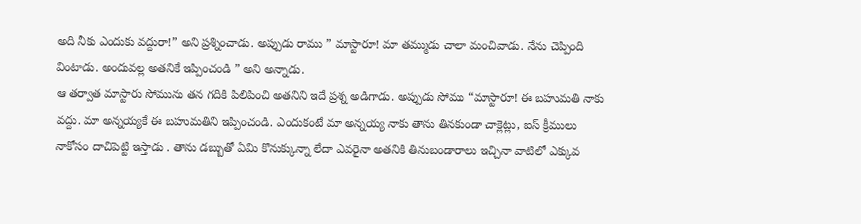అది నీకు ఎందుకు వద్దురా!” అని ప్రశ్నించాడు. అప్పుడు రాము ” మాస్టారూ! మా తమ్ముడు చాలా మంచివాడు. నేను చెప్పింది వింటాడు. అందువల్ల అతనికే ఇప్పించండి ” అని అన్నాడు.
ఆ తర్వాత మాస్టారు సోమును తన గదికి పిలిపించి అతనిని ఇదే ప్రశ్న అడిగాడు. అప్పుడు సోము “మాస్టారూ! ఈ బహుమతి నాకు వద్దు. మా అన్నయ్యకే ఈ బహుమతిని ఇప్పించండి. ఎందుకంటే మా అన్నయ్య నాకు తాను తినకుండా చాక్లెట్లు, ఐస్ క్రీములు నాకోసం దాచిపెట్టి ఇస్తాడు . తాను డబ్బుతో ఏమి కొనుక్కున్నా లేదా ఎవరైనా అతనికి తినుబండారాలు ఇచ్చినా వాటిలో ఎక్కువ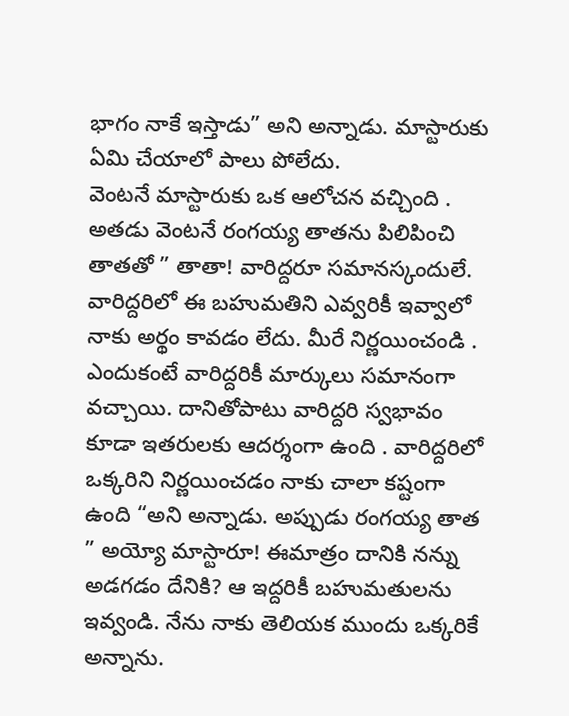భాగం నాకే ఇస్తాడు” అని అన్నాడు. మాస్టారుకు ఏమి చేయాలో పాలు పోలేదు.
వెంటనే మాస్టారుకు ఒక ఆలోచన వచ్చింది . అతడు వెంటనే రంగయ్య తాతను పిలిపించి తాతతో ” తాతా! వారిద్దరూ సమానస్కందులే. వారిద్దరిలో ఈ బహుమతిని ఎవ్వరికీ ఇవ్వాలో నాకు అర్థం కావడం లేదు. మీరే నిర్ణయించండి . ఎందుకంటే వారిద్దరికీ మార్కులు సమానంగా వచ్చాయి. దానితోపాటు వారిద్దరి స్వభావం కూడా ఇతరులకు ఆదర్శంగా ఉంది . వారిద్దరిలో ఒక్కరిని నిర్ణయించడం నాకు చాలా కష్టంగా ఉంది “అని అన్నాడు. అప్పుడు రంగయ్య తాత ” అయ్యో మాస్టారూ! ఈమాత్రం దానికి నన్ను అడగడం దేనికి? ఆ ఇద్దరికీ బహుమతులను ఇవ్వండి. నేను నాకు తెలియక ముందు ఒక్కరికే అన్నాను.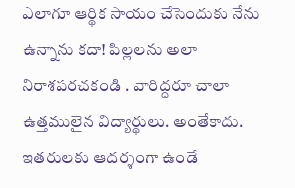ఎలాగూ ఆర్థిక సాయం చేసెందుకు నేను ఉన్నాను కదా! పిల్లలను అలా నిరాశపరచకండి . వారిద్దరూ చాలా ఉత్తములైన విద్యార్థులు. అంతేకాదు. ఇతరులకు ఆదర్శంగా ఉండే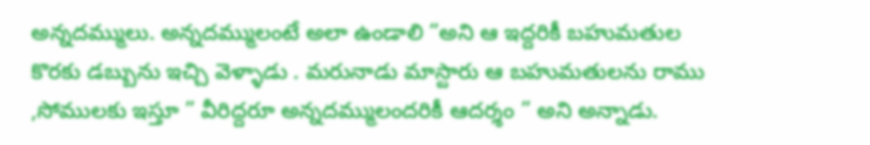అన్నదమ్ములు. అన్నదమ్ములంటే అలా ఉండాలి “అని ఆ ఇద్దరికీ బహుమతుల కొరకు డబ్బును ఇచ్చి వెళ్ళాడు . మరునాడు మాస్టారు ఆ బహుమతులను రాము ,సోములకు ఇస్తూ ” వీరిద్దరూ అన్నదమ్ములందరికీ ఆదర్శం ” అని అన్నాడు.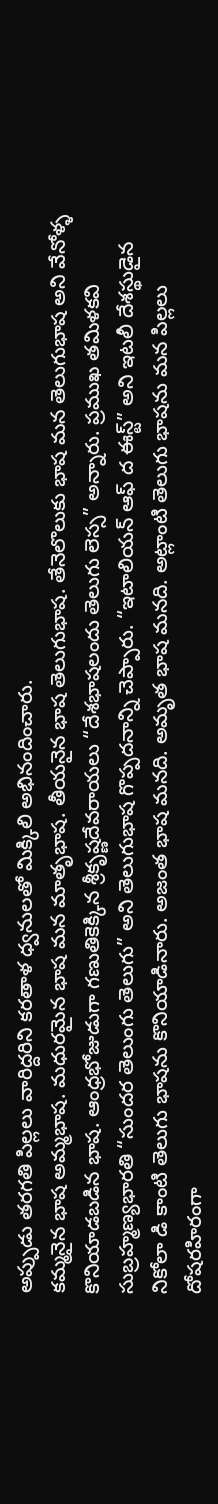అప్పుడు తరగతి పిల్లలు వారిద్దరిని కరతాళ ధ్వనులతో మిక్కిలి అభినందించారు.
కమ్మనైన భాష అమ్మభాష. మధురమైన భాష మన మాతృభాష. తీయనైన భాష తెలుగుభాష. తేనెలొలుకు భాష మన తెలుగుభాష అని వేనోళ్ళ కొనియాడబడిన భాష. ఆంధ్రభోజుడుగా గణుతికెక్కిన శ్రీకృష్ణదేవరాయలు “దేశభాషలందు తెలుగు లెస్స” అన్నారు. ప్రముఖ తమిళకవి సుబ్రహ్మణ్యభారతి “సుందర తెలుంగు తెలుగు” అని తెలుగుభాష గొప్పదనాన్ని చెప్పారు. “ఇటాలియన్ ఆఫ్ ద ఈస్ట్” అని ఇటలీ దేశస్థుడైన నికోలా డి కాంటి తెలుగు భాషను కొనియాడినారు. అజంత భాష మనది. అమృత భాష మనది. అట్లాంటి తెలుగు భాషను మన పిల్లలు దోషరహిరంగా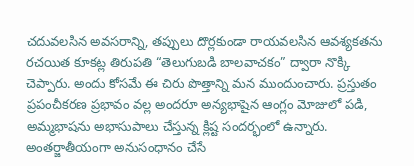చదువలసిన అవసరాన్ని, తప్పులు దొర్లకుండా రాయవలసిన ఆవశ్యకతను రచయిత కూకట్ల తిరుపతి “తెలుగుబడి బాలవాచకం” ద్వారా నొక్కి చెప్పారు. అందు కోసమే ఈ చిరు పొత్తాన్ని మన ముందుంచారు. ప్రస్తుతం ప్రపంచీకరణ ప్రభావం వల్ల అందరూ అన్యభాషైన ఆంగ్లం మోజులో పడి, అమ్మభాషను అభాసుపాలు చేస్తున్న క్లిష్ట సందర్భంలో ఉన్నారు. అంతర్జాతీయంగా అనుసంధానం చేసే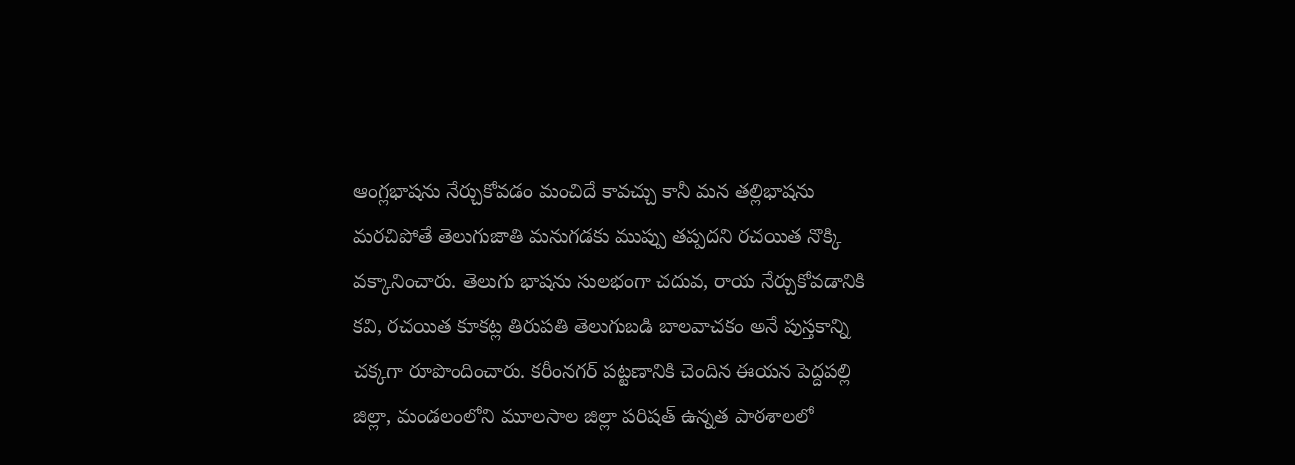ఆంగ్లభాషను నేర్చుకోవడం మంచిదే కావచ్చు కానీ మన తల్లిభాషను మరచిపోతే తెలుగుజాతి మనుగడకు ముప్పు తప్పదని రచయిత నొక్కి వక్కానించారు. తెలుగు భాషను సులభంగా చదువ, రాయ నేర్చుకోవడానికి కవి, రచయిత కూకట్ల తిరుపతి తెలుగుబడి బాలవాచకం అనే పుస్తకాన్ని చక్కగా రూపొందించారు. కరీంనగర్ పట్టణానికి చెందిన ఈయన పెద్దపల్లి జిల్లా, మండలంలోని మూలసాల జిల్లా పరిషత్ ఉన్నత పాఠశాలలో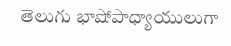తెలుగు భాషోపాధ్యాయులుగా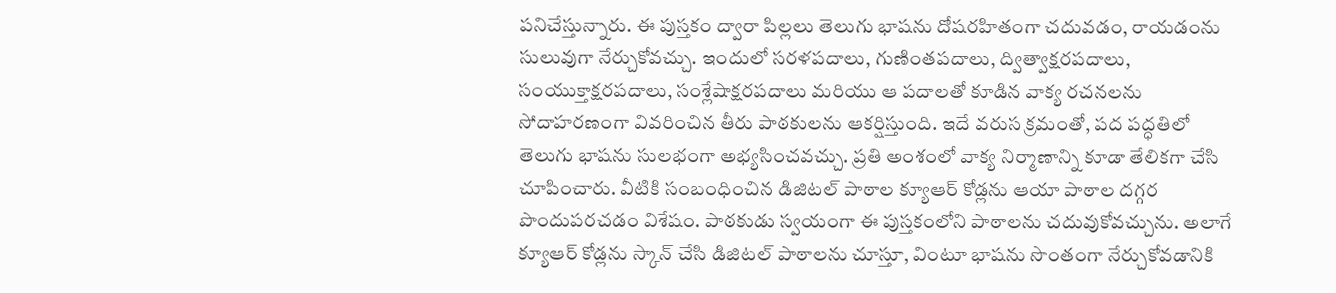పనిచేస్తున్నారు. ఈ పుస్తకం ద్వారా పిల్లలు తెలుగు భాషను దోషరహితంగా చదువడం, రాయడంను సులువుగా నేర్చుకోవచ్చు. ఇందులో సరళపదాలు, గుణింతపదాలు, ద్విత్వాక్షరపదాలు, సంయుక్తాక్షరపదాలు, సంశ్లేషాక్షరపదాలు మరియు ఆ పదాలతో కూడిన వాక్య రచనలను సోదాహరణంగా వివరించిన తీరు పాఠకులను ఆకర్షిస్తుంది. ఇదే వరుస క్రమంతో, పద పద్ధతిలో తెలుగు భాషను సులభంగా అభ్యసించవచ్చు. ప్రతి అంశంలో వాక్య నిర్మాణాన్ని కూడా తేలికగా చేసి చూపించారు. వీటికి సంబంధించిన డిజిటల్ పాఠాల క్యూఆర్ కోడ్లను ఆయా పాఠాల దగ్గర పొందుపరచడం విశేషం. పాఠకుడు స్వయంగా ఈ పుస్తకంలోని పాఠాలను చదువుకోవచ్చును. అలాగే క్యూఆర్ కోడ్లను స్కాన్ చేసి డిజిటల్ పాఠాలను చూస్తూ, వింటూ భాషను సొంతంగా నేర్చుకోవడానికి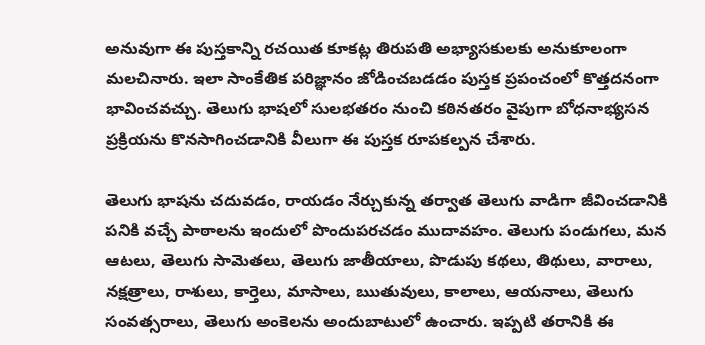అనువుగా ఈ పుస్తకాన్ని రచయిత కూకట్ల తిరుపతి అభ్యాసకులకు అనుకూలంగా మలచినారు. ఇలా సాంకేతిక పరిజ్ఞానం జోడించబడడం పుస్తక ప్రపంచంలో కొత్తదనంగా భావించవచ్చు. తెలుగు భాషలో సులభతరం నుంచి కఠినతరం వైపుగా బోధనాభ్యసన ప్రక్రియను కొనసాగించడానికి వీలుగా ఈ పుస్తక రూపకల్పన చేశారు.

తెలుగు భాషను చదువడం, రాయడం నేర్చుకున్న తర్వాత తెలుగు వాడిగా జీవించడానికి పనికి వచ్చే పాఠాలను ఇందులో పొందుపరచడం ముదావహం. తెలుగు పండుగలు, మన ఆటలు, తెలుగు సామెతలు, తెలుగు జాతీయాలు, పొడుపు కథలు, తిథులు, వారాలు, నక్షత్రాలు, రాశులు, కార్తెలు, మాసాలు, ఋతువులు, కాలాలు, ఆయనాలు, తెలుగు సంవత్సరాలు, తెలుగు అంకెలను అందుబాటులో ఉంచారు. ఇప్పటి తరానికి ఈ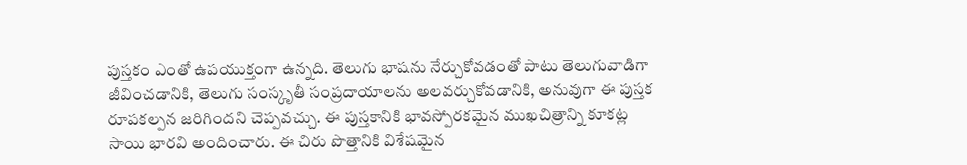పుస్తకం ఎంతో ఉపయుక్తంగా ఉన్నది. తెలుగు భాషను నేర్చుకోవడంతో పాటు తెలుగువాడిగా జీవించడానికి, తెలుగు సంస్కృతీ సంప్రదాయాలను అలవర్చుకోవడానికి, అనువుగా ఈ పుస్తక రూపకల్పన జరిగిందని చెప్పవచ్చు. ఈ పుస్తకానికి భావస్పోరకమైన ముఖచిత్రాన్ని కూకట్ల సాయి భారవి అందించారు. ఈ చిరు పొత్తానికి విశేషమైన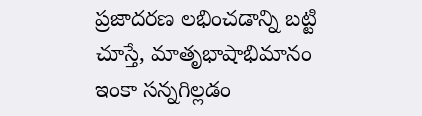ప్రజాదరణ లభించడాన్ని బట్టి చూస్తే, మాతృభాషాభిమానం ఇంకా సన్నగిల్లడం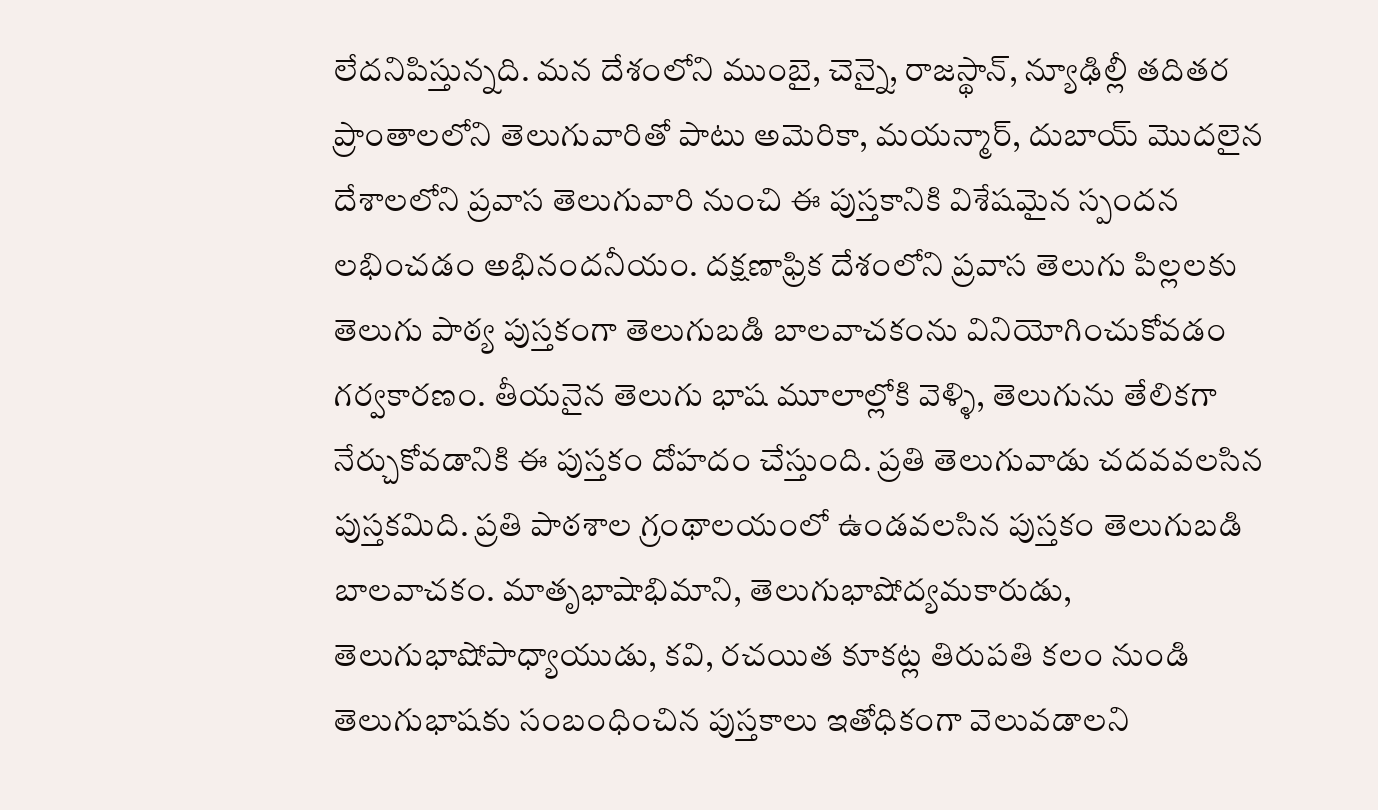లేదనిపిస్తున్నది. మన దేశంలోని ముంబై, చెన్నై, రాజస్థాన్, న్యూఢిల్లీ తదితర ప్రాంతాలలోని తెలుగువారితో పాటు అమెరికా, మయన్మార్, దుబాయ్ మొదలైన దేశాలలోని ప్రవాస తెలుగువారి నుంచి ఈ పుస్తకానికి విశేషమైన స్పందన లభించడం అభినందనీయం. దక్షణాఫ్రిక దేశంలోని ప్రవాస తెలుగు పిల్లలకు తెలుగు పాఠ్య పుస్తకంగా తెలుగుబడి బాలవాచకంను వినియోగించుకోవడం గర్వకారణం. తీయనైన తెలుగు భాష మూలాల్లోకి వెళ్ళి, తెలుగును తేలికగా నేర్చుకోవడానికి ఈ పుస్తకం దోహదం చేస్తుంది. ప్రతి తెలుగువాడు చదవవలసిన పుస్తకమిది. ప్రతి పాఠశాల గ్రంథాలయంలో ఉండవలసిన పుస్తకం తెలుగుబడి బాలవాచకం. మాతృభాషాభిమాని, తెలుగుభాషోద్యమకారుడు, తెలుగుభాషోపాధ్యాయుడు, కవి, రచయిత కూకట్ల తిరుపతి కలం నుండి తెలుగుభాషకు సంబంధించిన పుస్తకాలు ఇతోధికంగా వెలువడాలని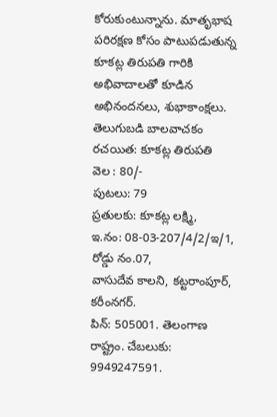కోరుకుంటున్నాను. మాతృభాష పరిరక్షణ కోసం పాటుపడుతున్న కూకట్ల తిరుపతి గారికి అభివాదాలతో కూడిన అభినందనలు, శుభాకాంక్షలు.
తెలుగుబడి బాలవాచకం
రచయిత: కూకట్ల తిరుపతి
వెల : 80/-
పుటలు: 79
ప్రతులకు: కూకట్ల లక్ష్మి,
ఇ.నం: 08-03-207/4/2/ఇ/1, రోడ్డు నం.07,
వాసుదేవ కాలని, కట్టరాంపూర్, కరీంనగర్.
పిన్: 505001. తెలంగాణ రాష్ట్రం. చేబలుకు: 9949247591.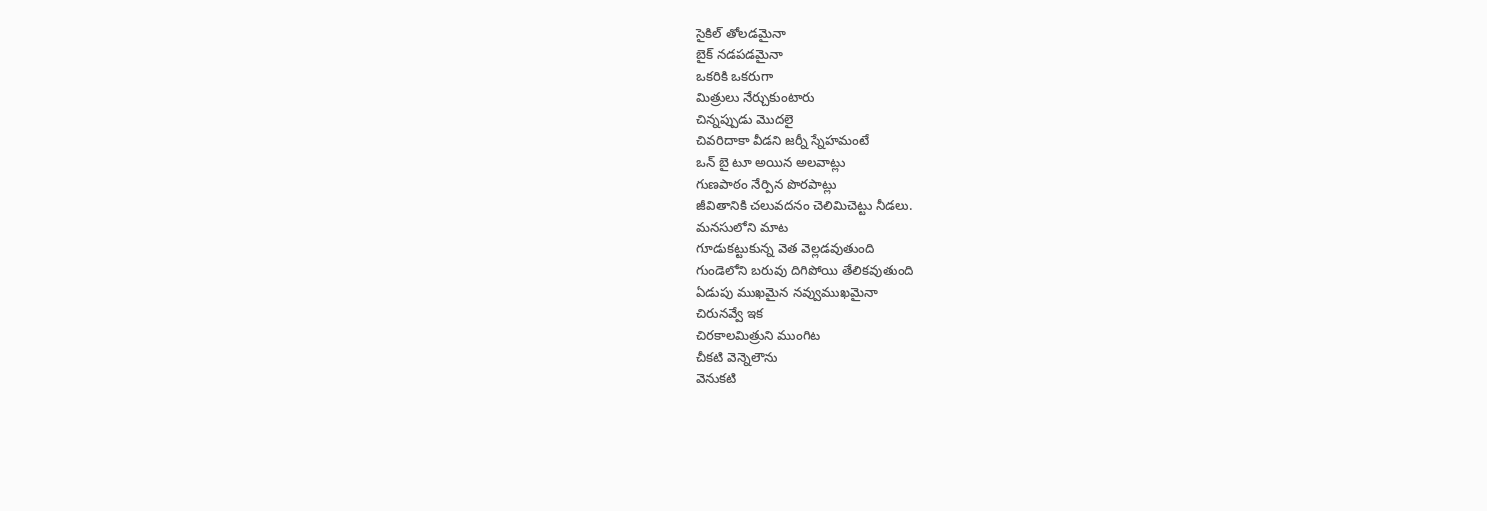సైకిల్ తోలడమైనా
బైక్ నడపడమైనా
ఒకరికి ఒకరుగా
మిత్రులు నేర్చుకుంటారు
చిన్నప్పుడు మొదలై
చివరిదాకా వీడని జర్నీ స్నేహమంటే
ఒన్ బై టూ అయిన అలవాట్లు
గుణపాఠం నేర్పిన పొరపాట్లు
జీవితానికి చలువదనం చెలిమిచెట్టు నీడలు.
మనసులోని మాట
గూడుకట్టుకున్న వెత వెల్లడవుతుంది
గుండెలోని బరువు దిగిపోయి తేలికవుతుంది
ఏడుపు ముఖమైన నవ్వుముఖమైనా
చిరునవ్వే ఇక
చిరకాలమిత్రుని ముంగిట
చీకటి వెన్నెలౌను
వెనుకటి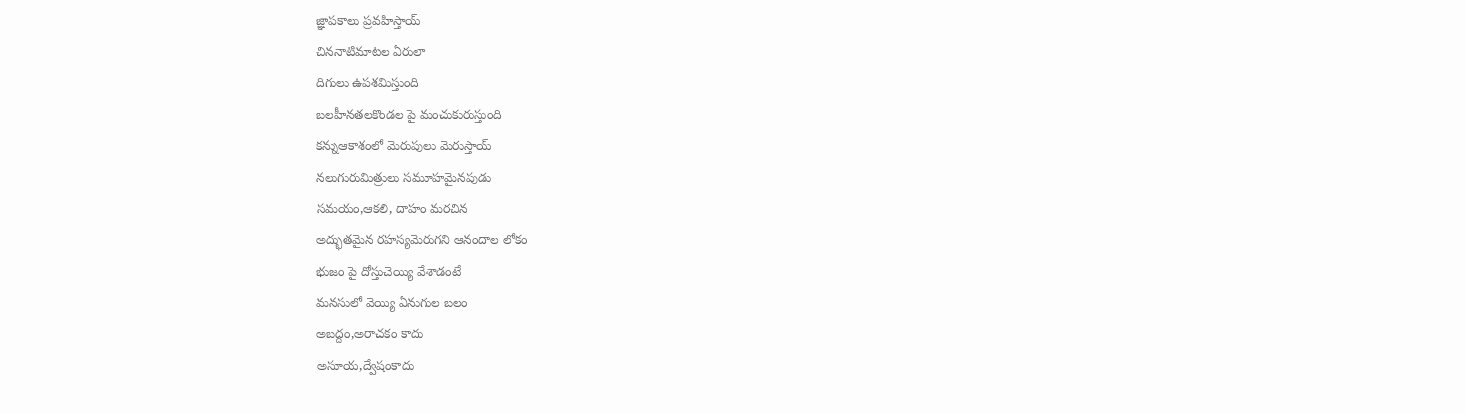జ్ఞాపకాలు ప్రవహిస్తాయ్
చిననాటిమాటల ఏరులా
దిగులు ఉపశమిస్తుంది
బలహీనతలకొండల పై మంచుకురుస్తుంది
కన్నుఆకాశంలో మెరుపులు మెరుస్తాయ్
నలుగురుమిత్రులు సమూహమైనపుడు
సమయం,ఆకలి, దాహం మరచిన
అద్భుతమైన రహస్యమెరుగని ఆనందాల లోకం
భుజం పై దోస్తుచెయ్యి వేశాడంటే
మనసులో వెయ్యి ఏనుగుల బలం
అబద్దం,అరాచకం కాదు
అసూయ,ద్వేషంకాదు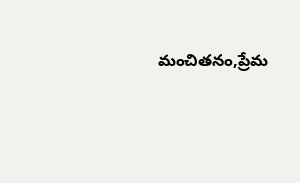మంచితనం,ప్రేమ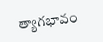త్యాగభావం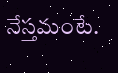నేస్తమంటే.